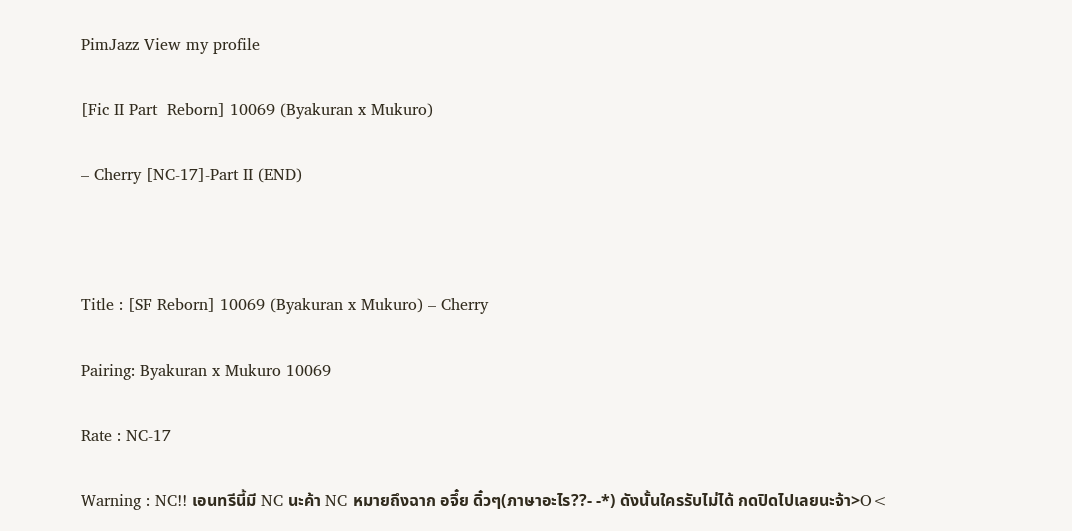PimJazz View my profile

[Fic II Part  Reborn] 10069 (Byakuran x Mukuro)

– Cherry [NC-17]-Part II (END)



Title : [SF Reborn] 10069 (Byakuran x Mukuro) – Cherry

Pairing: Byakuran x Mukuro 10069

Rate : NC-17

Warning : NC!! เอนทรีนี้มี NC นะค้า NC หมายถึงฉาก อจึ๋ย ดิ๋วๆ(ภาษาอะไร??- -*) ดังนั้นใครรับไม่ได้ กดปิดไปเลยนะจ้า>O<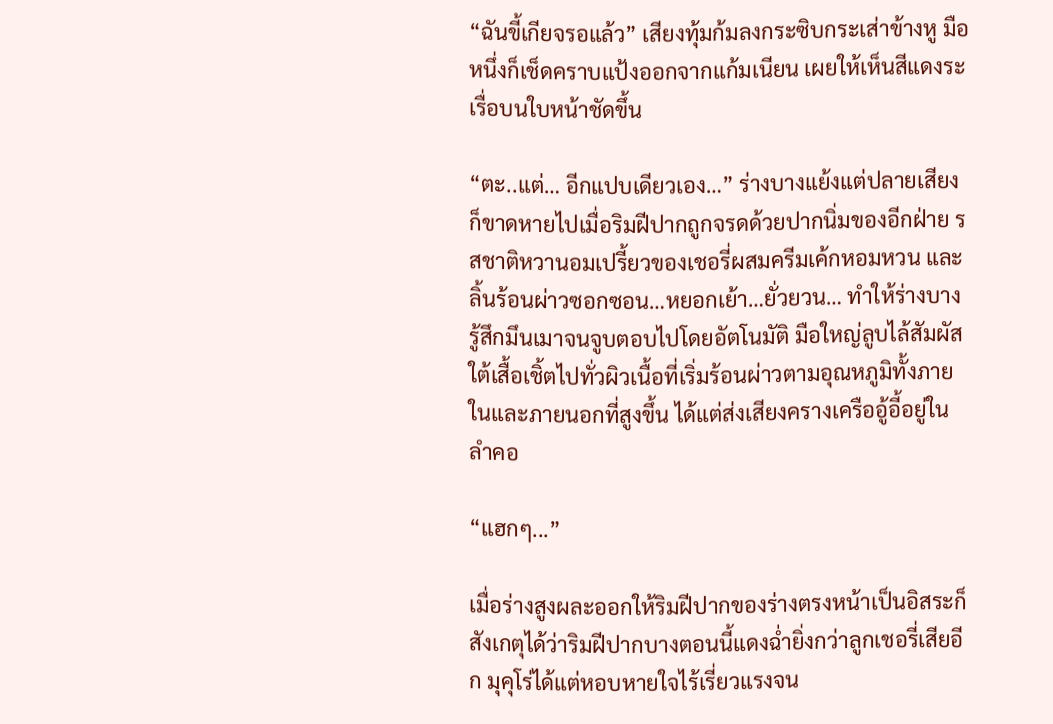“ฉันขี้เกียจรอแล้ว” เสียงทุ้มก้มลงกระซิบกระเส่าข้างหู มือหนึ่งก็เช็ดคราบแป้งออกจากแก้มเนียน เผยให้เห็นสีแดงระเรื่อบนใบหน้าชัดขึ้น

“ตะ..แต่… อีกแปบเดียวเอง…” ร่างบางแย้งแต่ปลายเสียงก็ขาดหายไปเมื่อริมฝีปากถูกจรดด้วยปากนิ่มของอีกฝ่าย รสชาติหวานอมเปรี้ยวของเชอรี่ผสมครีมเค้กหอมหวน และลิ้นร้อนผ่าวซอกซอน…หยอกเย้า…ยั่วยวน… ทำให้ร่างบางรู้สึกมึนเมาจนจูบตอบไปโดยอัตโนมัติ มือใหญ่ลูบไล้สัมผัสใต้เสื้อเชิ้ตไปทั่วผิวเนื้อที่เริ่มร้อนผ่าวตามอุณหภูมิทั้งภายในและภายนอกที่สูงขึ้น ได้แต่ส่งเสียงครางเครืออู้อี้อยู่ในลำคอ

“แฮกๆ...”

เมื่อร่างสูงผละออกให้ริมฝีปากของร่างตรงหน้าเป็นอิสระก็สังเกตุได้ว่าริมฝีปากบางตอนนี้แดงฉ่ำยิ่งกว่าลูกเชอรี่เสียอีก มุคุโร่ได้แต่หอบหายใจไร้เรี่ยวแรงจน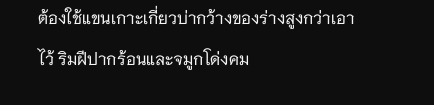ต้องใช้แขนเกาะเกี่ยวบ่ากว้างของร่างสูงกว่าเอาไว้ ริมฝีปากร้อนและจมูกโด่งคม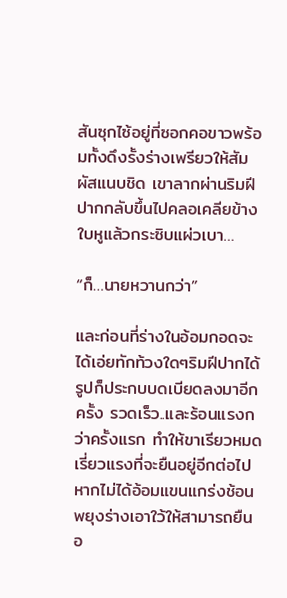สันซุกไซ้อยู่ที่ซอกคอขาวพร้อมทั้งดึงรั้งร่างเพรียวให้สัมผัสแนบชิด เขาลากผ่านริมฝีปากกลับขึ้นไปคลอเคลียข้างใบหูแล้วกระซิบแผ่วเบา…

“ก็…นายหวานกว่า”

และก่อนที่ร่างในอ้อมกอดจะได้เอ่ยทักท้วงใดๆริมฝีปากได้รูปก็ประกบบดเบียดลงมาอีกครั้ง รวดเร็ว..และร้อนแรงกว่าครั้งแรก ทำให้ขาเรียวหมดเรี่ยวแรงที่จะยืนอยู่อีกต่อไปหากไม่ได้อ้อมแขนแกร่งช้อนพยุงร่างเอาใว้ให้สามารถยืนอ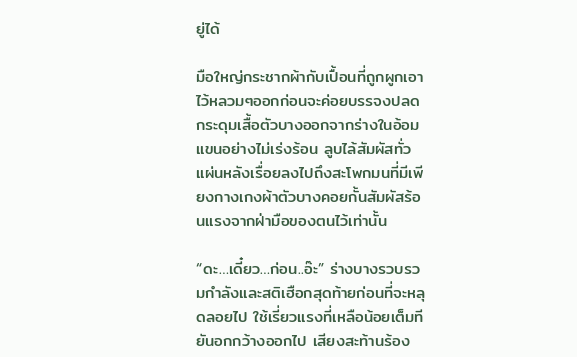ยู่ได้

มือใหญ่กระชากผ้ากับเปื้อนที่ถูกผูกเอาไว้หลวมๆออกก่อนจะค่อยบรรจงปลดกระดุมเสื้อตัวบางออกจากร่างในอ้อมแขนอย่างไม่เร่งร้อน ลูบไล้สัมผัสทั่วแผ่นหลังเรื่อยลงไปถึงสะโพกมนที่มีเพียงกางเกงผ้าตัวบางคอยกั้นสัมผัสร้อนแรงจากฝ่ามือของตนไว้เท่านั้น

“ดะ…เดี๋ยว…ก่อน..อ๊ะ” ร่างบางรวบรวมกำลังและสติเฮือกสุดท้ายก่อนที่จะหลุดลอยไป ใช้เรี่ยวแรงที่เหลือน้อยเต็มทียันอกกว้างออกไป เสียงสะท้านร้อง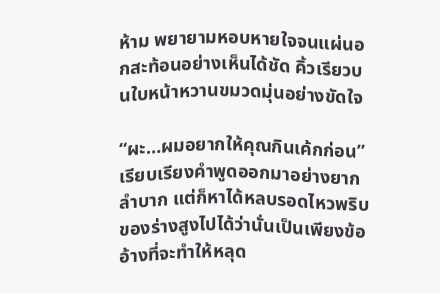ห้าม พยายามหอบหายใจจนแผ่นอกสะท้อนอย่างเห็นได้ชัด คิ้วเรียวบนใบหน้าหวานขมวดมุ่นอย่างขัดใจ

“ผะ…ผมอยากให้คุณกินเค้กก่อน” เรียบเรียงคำพูดออกมาอย่างยากลำบาก แต่ก็หาได้หลบรอดไหวพริบของร่างสูงไปได้ว่านั่นเป็นเพียงข้ออ้างที่จะทำให้หลุด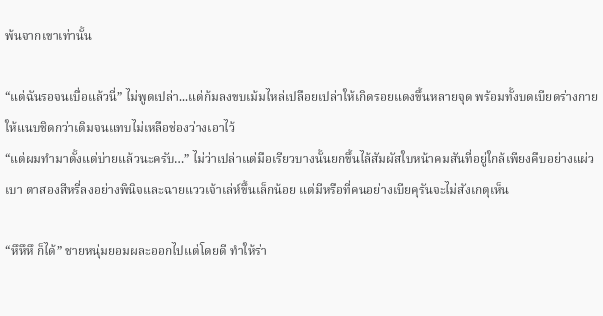พ้นจากเขาเท่านั้น

“แต่ฉันรอจนเบื่อแล้วนี่” ไม่พูดเปล่า...แต่ก้มลงขบเม้มไหล่เปลือยเปล่าให้เกิดรอยแดงขึ้นหลายจุด พร้อมทั้งบดเบียดร่างกายให้แนบชิดกว่าเดิมจนแทบไม่เหลือช่องว่างเอาไว้
“แต่ผมทำมาตั้งแต่บ่ายแล้วนะครับ…” ไม่ว่าเปล่าแต่มือเรียวบางนั้นยกขึ้นไล้สัมผัสใบหน้าคมสันที่อยู่ใกล้เพียงคืบอย่างแผ่วเบา ตาสองสีหรี่ลงอย่างพินิจและฉายแววเจ้าเล่ห์ขึ้นเล็กน้อย แต่มีหรือที่คนอย่างเบียคุรันจะไม่สังเกตุเห็น

“หึหึหึ ก็ได้” ชายหนุ่มยอมผละออกไปแต่โดยดี ทำให้ร่า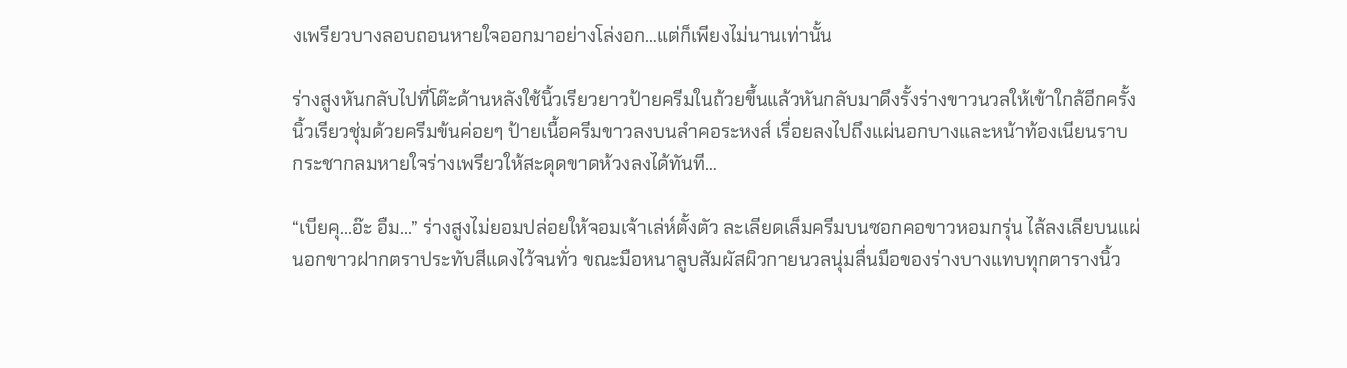งเพรียวบางลอบถอนหายใจออกมาอย่างโล่งอก…แต่ก็เพียงไม่นานเท่านั้น

ร่างสูงหันกลับไปที่โต๊ะด้านหลังใช้นิ้วเรียวยาวป้ายครีมในถ้วยขึ้นแล้วหันกลับมาดึงรั้งร่างขาวนวลให้เข้าใกล้อีกครั้ง นิ้วเรียวชุ่มด้วยครีมข้นค่อยๆ ป้ายเนื้อครีมขาวลงบนลำคอระหงส์ เรื่อยลงไปถึงแผ่นอกบางและหน้าท้องเนียนราบ กระชากลมหายใจร่างเพรียวให้สะดุดขาดห้วงลงได้ทันที…

“เบียคุ...อ๊ะ อืม...” ร่างสูงไม่ยอมปล่อยให้จอมเจ้าเล่ห์ตั้งตัว ละเลียดเล็มครีมบนซอกคอขาวหอมกรุ่น ไล้ลงเลียบนแผ่นอกขาวฝากตราประทับสีแดงไว้จนทั่ว ขณะมือหนาลูบสัมผัสผิวกายนวลนุ่มลื่นมือของร่างบางแทบทุกตารางนิ้ว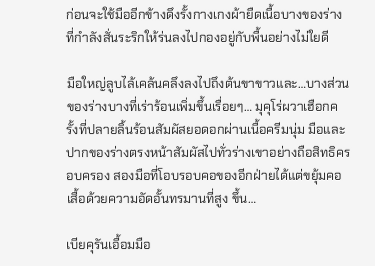ก่อนจะใช้มืออีกข้างดึงรั้งกางเกงผ้ายืดเนื้อบางของร่างที่กำลังสั่นระริกให้ร่นลงไปกองอยู่กับพื้นอย่างไม่ใยดี

มือใหญ่ลูบไล้เคล้นคลึงลงไปถึงต้นขาขาวและ…บางส่วนของร่างบางที่เร่าร้อนเพิ่มขึ้นเรื่อยๆ… มุคุโร่ผวาเฮือกครั้งที่ปลายลิ้นร้อนสัมผัสยอดอกผ่านเนื้อครีมนุ่ม มือและปากของร่างตรงหน้าสัมผัสไปทั่วร่างเขาอย่างถือสิทธิครอบครอง สองมือที่โอบรอบคอของอีกฝ่ายได้แต่ขยุ้มคอเสื้อด้วยความอัดอั้นทรมานที่สูง ขึ้น…

เบียคุรันเอื้อมมือ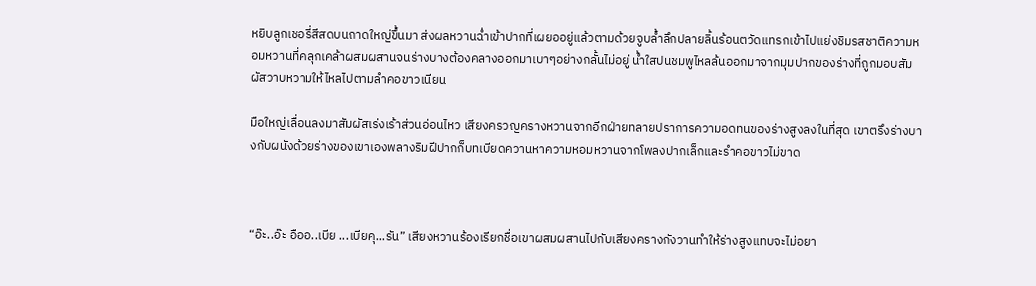หยิบลูกเชอรี่สีสดบนถาดใหญ่ขึ้นมา ส่งผลหวานฉ่ำเข้าปากที่เผยออยู่แล้วตามด้วยจูบล้ำลึกปลายลิ้นร้อนตวัดแทรกเข้าไปแย่งชิมรสชาติความหอมหวานที่คลุกเคล้าผสมผสานจนร่างบางต้องคลางออกมาเบาๆอย่างกลั้นไม่อยู่ น้ำใสปนชมพูไหลล้นออกมาจากมุมปากของร่างที่ถูกมอบสัมผัสวาบหวามให้ไหลไปตามลำคอขาวเนียน

มือใหญ่เลื่อนลงมาสัมผัสเร่งเร้าส่วนอ่อนไหว เสียงครวญครางหวานจากอีกฝ่ายทลายปราการความอดทนของร่างสูงลงในที่สุด เขาตรึงร่างบางกับผนังด้วยร่างของเขาเองพลางริมฝีปากก็บทเบียดควานหาความหอมหวานจากโพลงปากเล็กและรำคอขาวไม่ขาด



“อ๊ะ..อ๊ะ อืออ..เบีย ...เบียคุ...รัน” เสียงหวานร้องเรียกชื่อเขาผสมผสานไปกับเสียงครางกังวานทำให้ร่างสูงแทบจะไม่อยา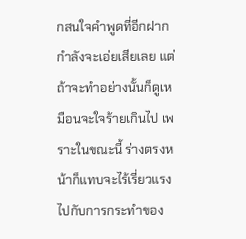กสนใจคำพูดที่อีกฝากกำลังจะเอ่ยเสียเลย แต่ถ้าจะทำอย่างนั้นก็ดูเหมือนจะใจร้ายเกินไป เพราะในขณะนี้ ร่างตรงหน้าก็แทบจะไร้เรี่ยวแรงไปกับการกระทำของ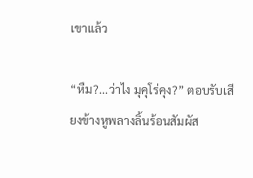เขาแล้ว

“หืม?...ว่าไง มุคุโร่คุง?” ตอบรับเสียงข้างหูพลางลิ้นร้อนสัมผัส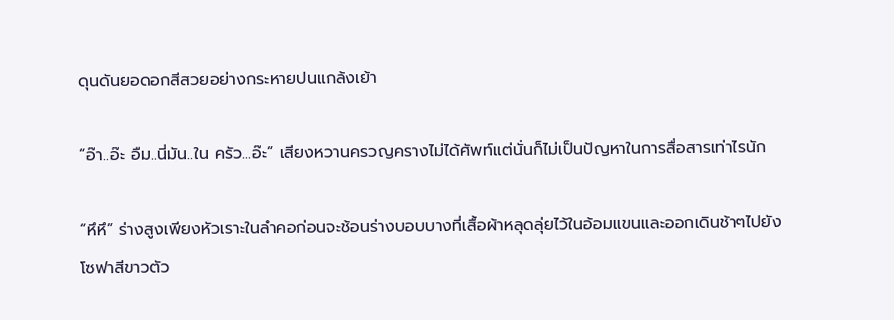ดุนดันยอดอกสีสวยอย่างกระหายปนแกล้งเย้า

“อ๊า..อ๊ะ อืม..นี่มัน..ใน ครัว...อ๊ะ” เสียงหวานครวญครางไม่ได้ศัพท์แต่นั่นก็ไม่เป็นปัญหาในการสื่อสารเท่าไรนัก

“หึหึ” ร่างสูงเพียงหัวเราะในลำคอก่อนจะช้อนร่างบอบบางที่เสื้อผ้าหลุดลุ่ยไว้ในอ้อมแขนและออกเดินช้าๆไปยังโซฟาสีขาวตัว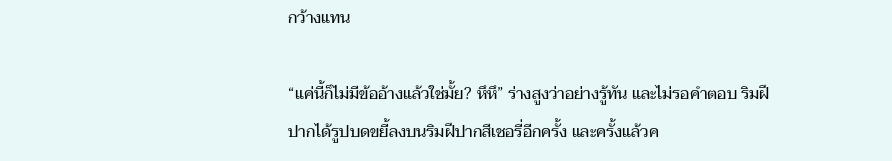กว้างแทน

“แค่นี้ก็ไม่มีข้ออ้างแล้วใช่มั้ย? หึหึ” ร่างสูงว่าอย่างรู้ทัน และไม่รอคำตอบ ริมฝีปากได้รูปบดขยี้ลงบนริมฝีปากสีเชอรี่อีกครั้ง และครั้งแล้วค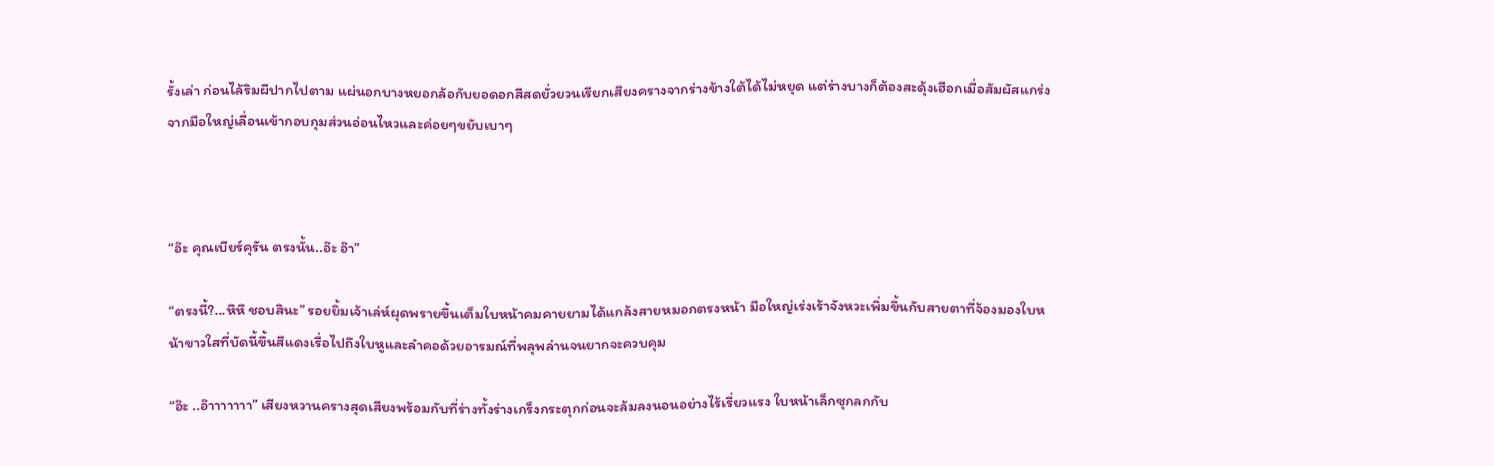รั้งเล่า ก่อนไล้ริมผีปากไปตาม แผ่นอกบางหยอกล้อกับยอดอกสีสดยั่วยวนเรียกเสียงครางจากร่างข้างใต้ได้ไม่หยุด แต่ร่างบางก็ต้องสะดุ้งเฮือกเมื่อสัมผัสแกร่งจากมือใหญ่เลื่อนเข้ากอบกุมส่วนอ่อนไหวและค่อยๆขยับเบาๆ



“อ๊ะ คุณเบียร์คุรัน ตรงนั้น..อ๊ะ อ๊า”

“ตรงนี้?...หึหึ ชอบสินะ” รอยยิ้มเจ้าเล่ห์ผุดพรายขึ้นเต็มใบหน้าคมคายยามได้แกล้งสายหมอกตรงหน้า มือใหญ่เร่งเร้าจังหวะเพิ่มขึ้นกับสายตาที่จ้องมองใบหน้าขาวใสที่บัดนี้ขึ้นสีแดงเรื่อไปถึงใบหูและลำคอด้วยอารมณ์ที่พลุพล่านจนยากจะควบคุม

“อ๊ะ ..อ๊าาาาาาา” เสียงหวานครางสุดเสียงพร้อมกับที่ร่างทั้งร่างเกร็งกระตุกก่อนจะล้มลงนอนอย่างไร้เรี่ยวแรง ใบหน้าเล็กซุกลกกับ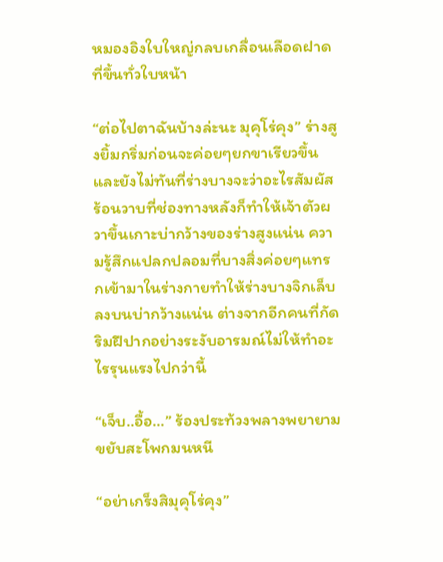หมองอิงใบใหญ่กลบเกลื่อนเลือดฝาดที่ขึ้นทั่วใบหน้า

“ต่อไปตาฉันบ้างล่ะนะ มุคุโร่คุง” ร่างสูงยิ้มกริ่มก่อนจะค่อยๆยกขาเรียวขึ้นและยังไม่ทันที่ร่างบางจะว่าอะไรสัมผัสร้อนวาบที่ช่องทางหลังก็ทำให้เจ้าตัวผวาขึ้นเกาะบ่ากว้างของร่างสูงแน่น ความรู้สึกแปลกปลอมที่บางสิ่งค่อยๆแทรกเข้ามาในร่างกายทำให้ร่างบางจิกเล็บลงบนบ่ากว้างแน่น ต่างจากอีกคนที่กัดริมฝีปากอย่างระงับอารมณ์ไม่ให้ทำอะไรรุนแรงไปกว่านี้

“เจ็บ..อื้อ...” ร้องประท้วงพลางพยายามขยับสะโพกมนหนี

“อย่าเกร็งสิมุคุโร่คุง”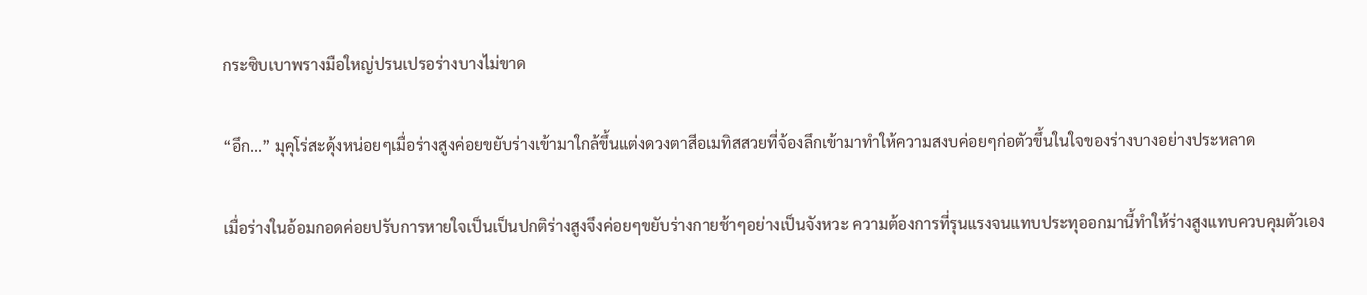กระซิบเบาพรางมือใหญ่ปรนเปรอร่างบางไม่ขาด

“อึก...” มุคุโร่สะดุ้งหน่อยๆเมื่อร่างสูงค่อยขยับร่างเข้ามาใกล้ขึ้นแต่งดวงตาสีอเมทิสสวยที่จ้องลึกเข้ามาทำให้ความสงบค่อยๆก่อตัวขึ้นในใจของร่างบางอย่างประหลาด

เมื่อร่างในอ้อมกอดค่อยปรับการหายใจเป็นเป็นปกติร่างสูงจึงค่อยๆขยับร่างกายช้าๆอย่างเป็นจังหวะ ความต้องการที่รุนแรงจนแทบประทุออกมานี้ทำให้ร่างสูงแทบควบคุมตัวเอง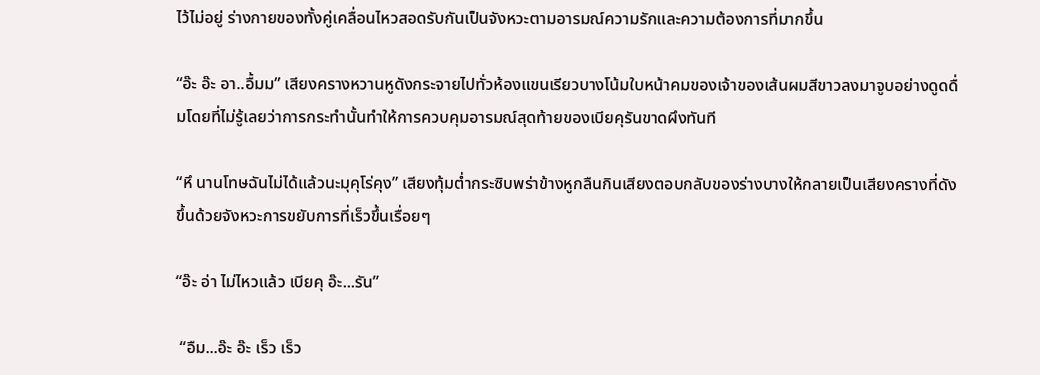ไว้ไม่อยู่ ร่างกายของทั้งคู่เคลื่อนไหวสอดรับกันเป็นจังหวะตามอารมณ์ความรักและความต้องการที่มากขึ้น

“อ๊ะ อ๊ะ อา..อื้มม” เสียงครางหวานหูดังกระจายไปทั่วห้องแขนเรียวบางโน้มใบหน้าคมของเจ้าของเส้นผมสีขาวลงมาจูบอย่างดูดดื่มโดยที่ไม่รู้เลยว่าการกระทำนั้นทำให้การควบคุมอารมณ์สุดท้ายของเบียคุรันขาดผึงทันที

“หึ นานโทษฉันไม่ได้แล้วนะมุคุโร่คุง” เสียงทุ้มต่ำกระซิบพร่าข้างหูกลืนกินเสียงตอบกลับของร่างบางให้กลายเป็นเสียงครางที่ดังขึ้นด้วยจังหวะการขยับการที่เร็วขึ้นเรื่อยๆ

“อ๊ะ อ่า ไม่ไหวแล้ว เบียคุ อ๊ะ...รัน”

 “อืม...อ๊ะ อ๊ะ เร็ว เร็ว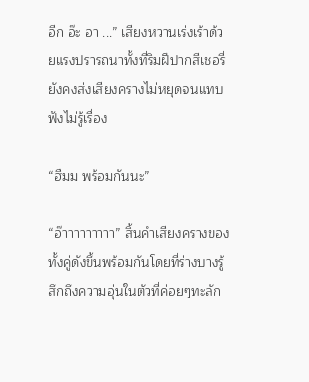อีก อ๊ะ อา ...” เสียงหวานเร่งเร้าด้วยแรงปรารถนาทั้งที่ริมฝีปากสีเชอรี่ยังคงส่งเสียงครางไม่หยุดจนแทบฟังไม่รู้เรื่อง

“ฮืมม พร้อมกันนะ”

“อ๊าาาาาาาาา” สิ้นคำเสียงครางของทั้งคู่ดังขึ้นพร้อมกันโดยที่ร่างบางรู้สึกถึงความอุ่นในตัวที่ค่อยๆทะลัก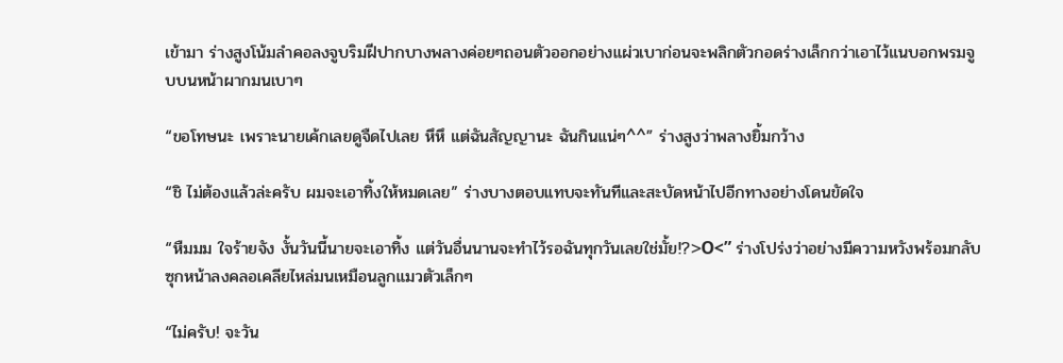เข้ามา ร่างสูงโน้มลำคอลงจูบริมฝีปากบางพลางค่อยๆถอนตัวออกอย่างแผ่วเบาก่อนจะพลิกตัวกอดร่างเล็กกว่าเอาไว้แนบอกพรมจูบบนหน้าผากมนเบาๆ

“ขอโทษนะ เพราะนายเค้กเลยดูจืดไปเลย หึหึ แต่ฉันสัญญานะ ฉันกินแน่ๆ^^” ร่างสูงว่าพลางยิ้มกว้าง

“ชิ ไม่ต้องแล้วล่ะครับ ผมจะเอาทิ้งให้หมดเลย” ร่างบางตอบแทบจะทันทีและสะบัดหน้าไปอีกทางอย่างโดนขัดใจ

“หืมมม ใจร้ายจัง งั้นวันนี้นายจะเอาทิ้ง แต่วันอื่นนานจะทำไว้รอฉันทุกวันเลยใช่มั้ย!?>O<” ร่างโปร่งว่าอย่างมีความหวังพร้อมกลับซุกหน้าลงคลอเคลียไหล่มนเหมือนลูกแมวตัวเล็กๆ

“ไม่ครับ! จะวัน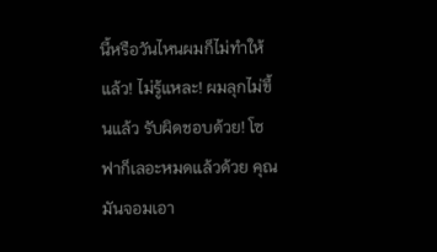นี้หรือวันไหนผมก็ไม่ทำให้แล้ว! ไม่รู้แหละ! ผมลุกไม่ขึ้นแล้ว รับผิดชอบด้วย! โซฟาก็เลอะหมดแล้วด้วย คุณมันจอมเอา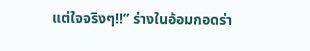แต่ใจจริงๆ!!” ร่างในอ้อมกอดร่า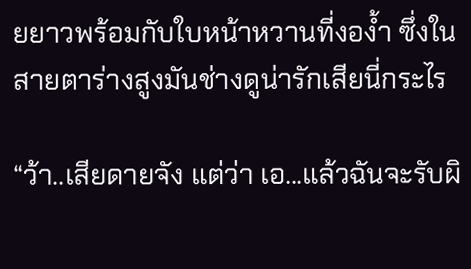ยยาวพร้อมกับใบหน้าหวานที่งอง้ำ ซึ่งในสายตาร่างสูงมันช่างดูน่ารักเสียนี่กระไร

“ว้า..เสียดายจัง แต่ว่า เอ...แล้วฉันจะรับผิ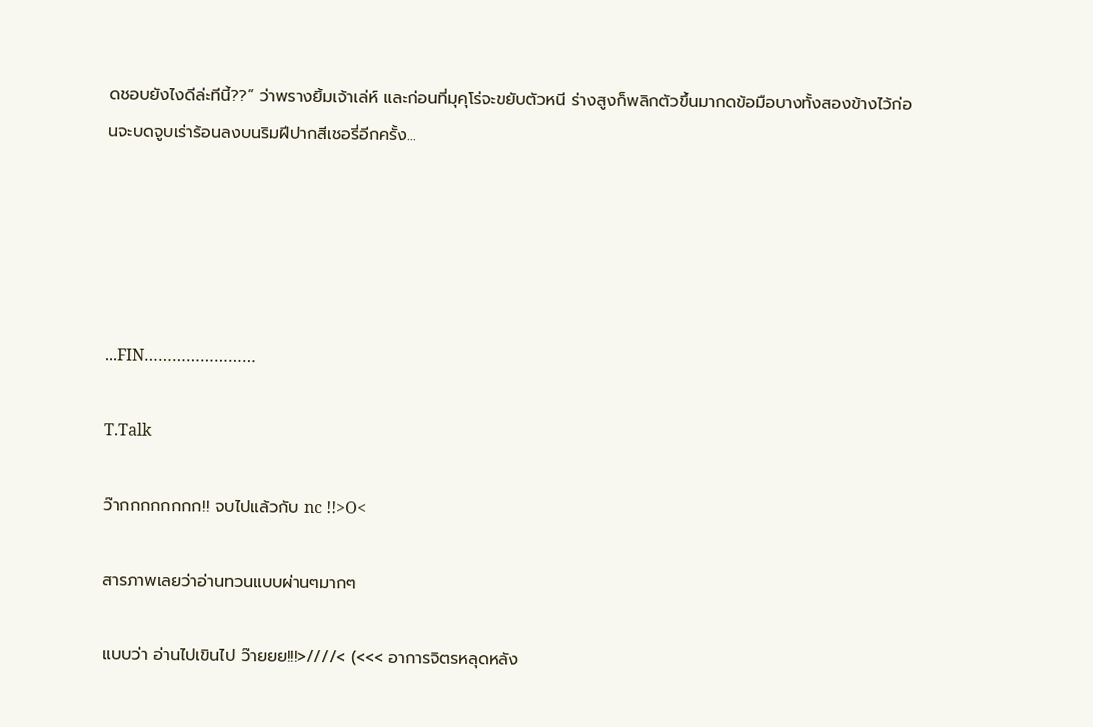ดชอบยังไงดีล่ะทีนี้??” ว่าพรางยิ้มเจ้าเล่ห์ และก่อนที่มุคุโร่จะขยับตัวหนี ร่างสูงก็พลิกตัวขึ้นมากดข้อมือบางทั้งสองข้างไว้ก่อนจะบดจูบเร่าร้อนลงบนริมฝีปากสีเชอรี่อีกครั้ง...





...FIN……………………

T.Talk

ว๊ากกกกกกกก!! จบไปแล้วกับ nc !!>O<

สารภาพเลยว่าอ่านทวนแบบผ่านๆมากๆ

แบบว่า อ่านไปเขินไป ว๊ายยย!!!>////< (<<< อาการจิตรหลุดหลัง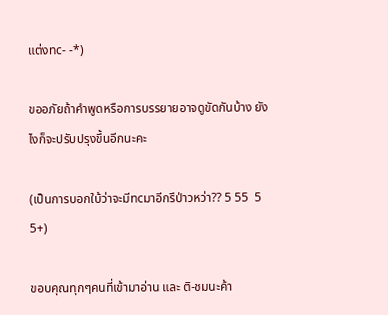แต่งnc- -*)

ขออภัยถ้าคำพูดหรือการบรรยายอาจดูขัดกันบ้าง ยังไงก็จะปรับปรุงขึ้นอีกนะคะ

(เป็นการบอกใบ้ว่าจะมีncมาอีกรึป่าวหว่า?? 5 55  5 5+)

ขอบคุณทุกๆคนที่เข้ามาอ่าน และ ติ-ชมนะค้า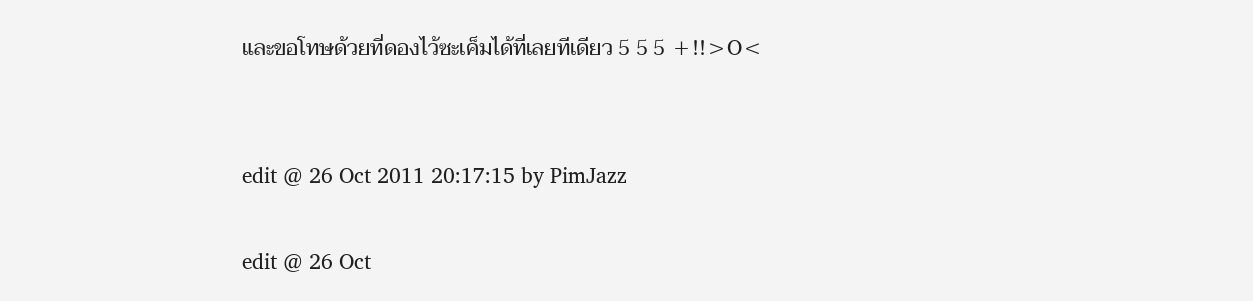และขอโทษด้วยที่ดองไว้ซะเค็มได้ที่เลยทีเดียว 5 5 5 +!!>O<


edit @ 26 Oct 2011 20:17:15 by PimJazz

edit @ 26 Oct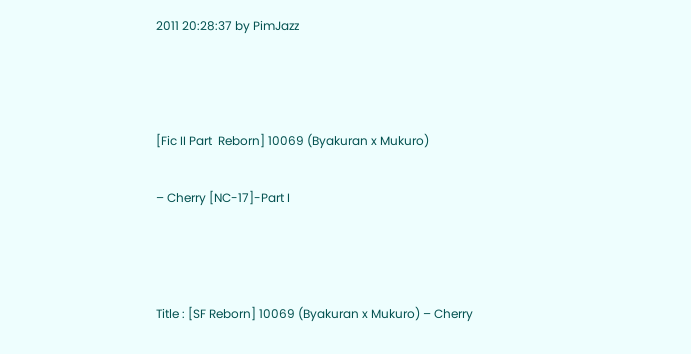2011 20:28:37 by PimJazz



[Fic II Part  Reborn] 10069 (Byakuran x Mukuro)

– Cherry [NC-17]-Part I



Title : [SF Reborn] 10069 (Byakuran x Mukuro) – Cherry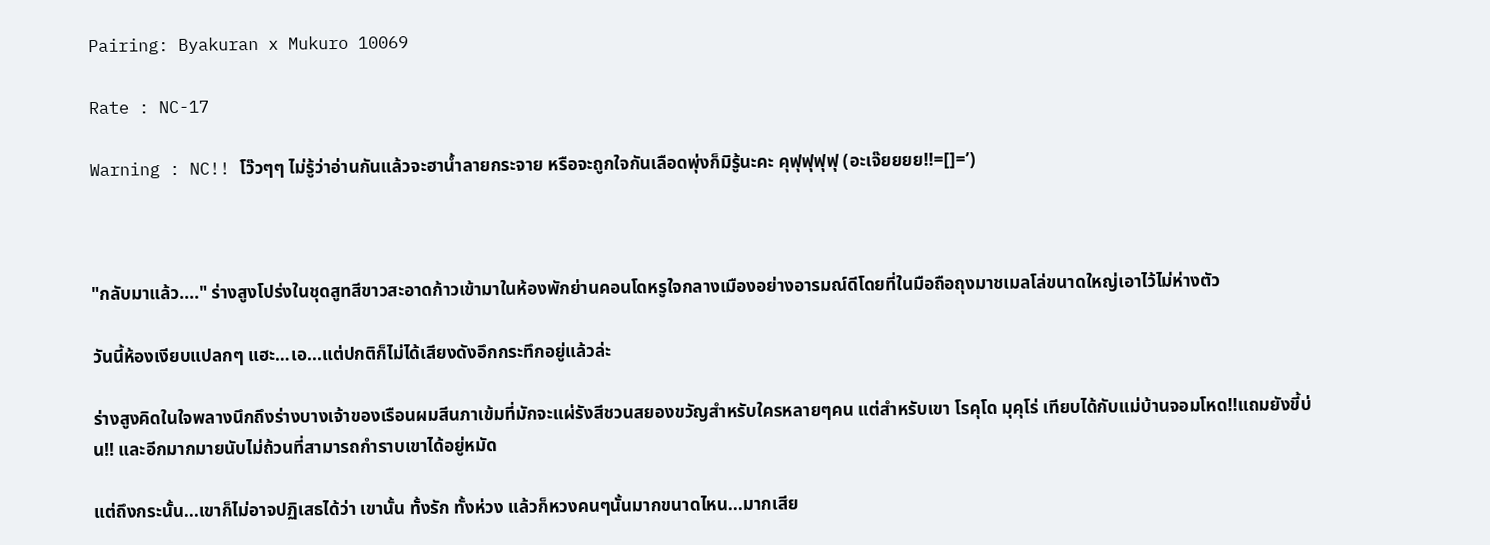Pairing: Byakuran x Mukuro 10069

Rate : NC-17

Warning : NC!! โว๊วๆๆ ไม่รู้ว่าอ่านกันแล้วจะฮาน้ำลายกระจาย หรือจะถูกใจกันเลือดพุ่งก็มิรู้นะคะ คุฟุฟุฟุฟุ (อะเจ๊ยยยย!!=[]=’)



"กลับมาแล้ว...." ร่างสูงโปร่งในชุดสูทสีขาวสะอาดก้าวเข้ามาในห้องพักย่านคอนโดหรูใจกลางเมืองอย่างอารมณ์ดีโดยที่ในมือถือถุงมาชเมลโล่ขนาดใหญ่เอาไว้ไม่ห่างตัว

วันนี้ห้องเงียบแปลกๆ แฮะ…เอ...แต่ปกติก็ไม่ได้เสียงดังอึกกระทึกอยู่แล้วล่ะ

ร่างสูงคิดในใจพลางนึกถึงร่างบางเจ้าของเรือนผมสีนภาเข้มที่มักจะแผ่รังสีชวนสยองขวัญสำหรับใครหลายๆคน แต่สำหรับเขา โรคุโด มุคุโร่ เทียบได้กับแม่บ้านจอมโหด!!แถมยังขี้บ่น!! และอีกมากมายนับไม่ถ้วนที่สามารถกำราบเขาได้อยู่หมัด

แต่ถึงกระนั้น...เขาก็ไม่อาจปฏิเสธได้ว่า เขานั้น ทั้งรัก ทั้งห่วง แล้วก็หวงคนๆนั้นมากขนาดไหน...มากเสีย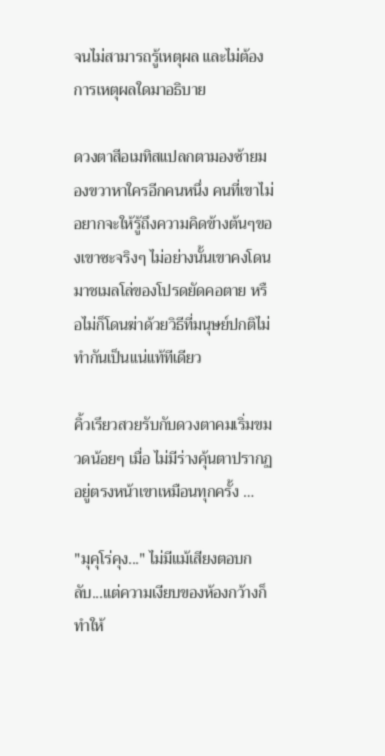จนไม่สามารถรู้เหตุผล และไม่ต้องการเหตุผลใดมาอธิบาย

ดวงตาสีอเมทิสแปลกตามองซ้ายมองขวาหาใครอีกคนหนึ่ง คนที่เขาไม่อยากจะให้รู้ถึงความคิดข้างต้นๆของเขาซะจริงๆ ไม่อย่างนั้นเขาคงโดนมาชเมลโล่ของโปรดยัดคอตาย หรือไม่ก็โดนฆ่าด้วยวิธีที่มนุษย์ปกติไม่ทำกันเป็นแน่แท้ทีเดียว

คิ้วเรียวสวยรับกับดวงตาคมเริ่มขมวดน้อยๆ เมื่อ ไม่มีร่างคุ้นตาปรากฏอยู่ตรงหน้าเขาเหมือนทุกครั้ง …

"มุคุโร่คุง..." ไม่มีแม้เสียงตอบกลับ...แต่ความเงียบของห้องกว้างก็ทำให้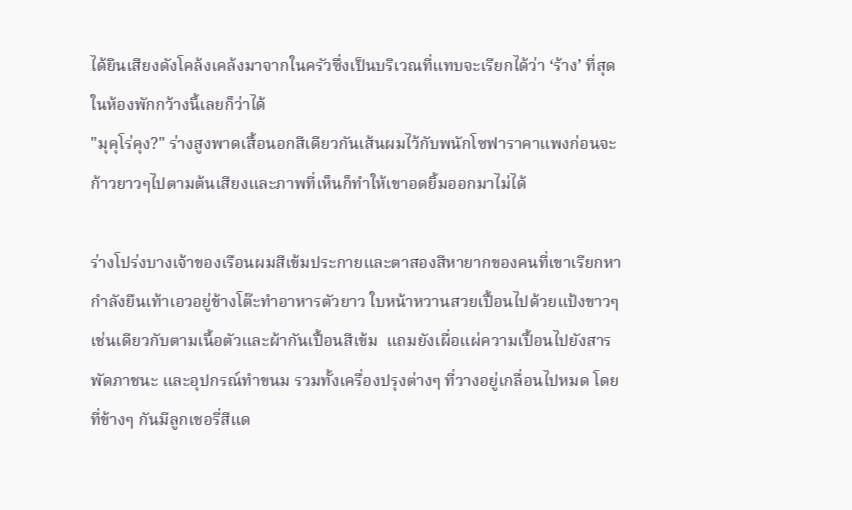ได้ยินเสียงดังโคล้งเคล้งมาจากในครัวซึ่งเป็นบริเวณที่แทบจะเรียกได้ว่า ‘ร้าง’ ที่สุดในห้องพักกว้างนี้เลยก็ว่าได้
"มุคุโร่คุง?" ร่างสูงพาดเสื้อนอกสีเดียวกันเส้นผมไว้กับพนักโซฟาราคาแพงก่อนจะก้าวยาวๆไปตามต้นเสียงและภาพที่เห็นก็ทำให้เขาอดยิ้มออกมาไม่ได้

ร่างโปร่งบางเจ้าของเรือนผมสีเข้มประกายและตาสองสีหายากของคนที่เขาเรียกหากำลังยืนเท้าเอวอยู่ข้างโต๊ะทำอาหารตัวยาว ใบหน้าหวานสวยเปื้อนไปด้วยแป้งขาวๆเช่นเดียวกับตามเนื้อตัวและผ้ากันเปื้อนสีเข้ม  แถมยังเผื่อแผ่ความเปื้อนไปยังสารพัดภาชนะ และอุปกรณ์ทำขนม รวมทั้งเครื่องปรุงต่างๆ ที่วางอยู่เกลื่อนไปหมด โดยที่ข้างๆ กันมีลูกเชอรี่สีแด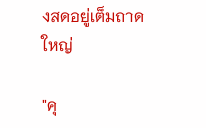งสดอยู่เต็มถาดใหญ่

"คุ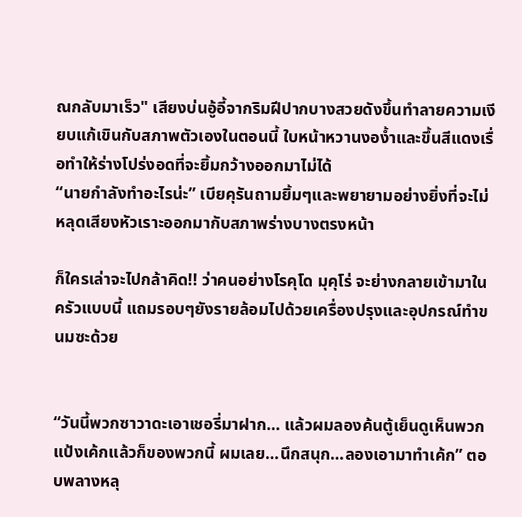ณกลับมาเร็ว" เสียงบ่นอู้อี้จากริมฝีปากบางสวยดังขึ้นทำลายความเงียบแก้เขินกับสภาพตัวเองในตอนนี้ ใบหน้าหวานงอง้ำและขึ้นสีแดงเรื่อทำให้ร่างโปร่งอดที่จะยิ้มกว้างออกมาไม่ได้
“นายกำลังทำอะไรน่ะ” เบียคุรันถามยิ้มๆและพยายามอย่างยิ่งที่จะไม่หลุดเสียงหัวเราะออกมากับสภาพร่างบางตรงหน้า

ก็ใครเล่าจะไปกล้าคิด!! ว่าคนอย่างโรคุโด มุคุโร่ จะย่างกลายเข้ามาในครัวแบบนี้ แถมรอบๆยังรายล้อมไปด้วยเครื่องปรุงและอุปกรณ์ทำขนมซะด้วย


“วันนี้พวกซาวาดะเอาเชอรี่มาฝาก… แล้วผมลองค้นตู้เย็นดูเห็นพวกแป้งเค้กแล้วก็ของพวกนี้ ผมเลย…นึกสนุก…ลองเอามาทำเค้ก” ตอบพลางหลุ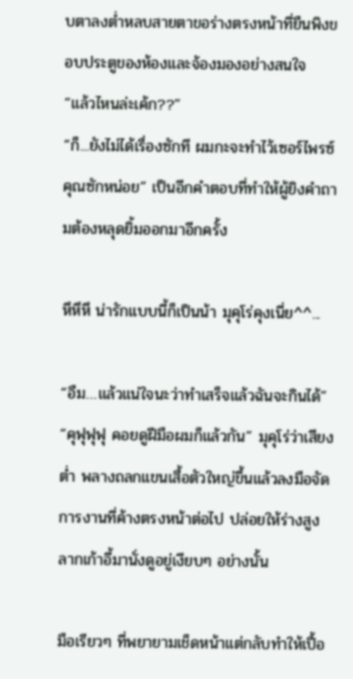บตาลงต่ำหลบสายตาขอร่างตรงหน้าที่ยืนพิงขอบประตูของห้องและจ้องมองอย่างสนใจ
“แล้วไหนล่ะเค้ก??”
“ก็...ยังไม่ได้เรื่องซักที ผมกะจะทำไว้เซอร์ไพรซ์คุณซักหน่อย” เป็นอีกคำตอบที่ทำให้ผู้ยิงคำถามต้องหลุดยิ้มออกมาอีกครั้ง

หึหึหึ น่ารักแบบนี้ก็เป็นน้า มุคุโร่คุงเนี่ย^^...

“อืม…แล้วแน่ใจนะว่าทำเสร็จแล้วฉันจะกินได้”
“คุฟุฟุฟุ คอยดูฝีมือผมก็แล้วกัน” มุคุโร่ว่าเสียงต่ำ พลางถลกแขนเสื้อตัวใหญ่ขึ้นแล้วลงมือจัดการงานที่ค้างตรงหน้าต่อไป ปล่อยให้ร่างสูงลากเก้าอี้มานั่งดูอยู่เงียบๆ อย่างนั้น

มือเรียวๆ ที่พยายามเช็ดหน้าแต่กลับทำให้เปื้อ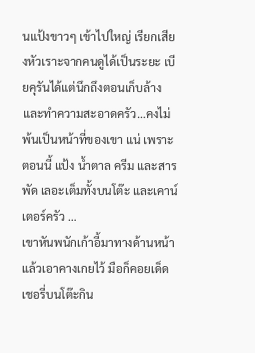นแป้งขาวๆ เข้าไปใหญ่ เรียกเสียงหัวเราะจากคนดูได้เป็นระยะ เบียคุรันได้แต่นึกถึงตอนเก็บล้างและทำความสะอาดครัว…คงไม่พ้นเป็นหน้าที่ของเขา แน่ เพราะตอนนี้ แป้ง น้ำตาล ครีม และสารพัด เลอะเต็มทั้งบนโต๊ะ และเคาน์เตอร์ครัว …
เขาหันพนักเก้าอี้มาทางด้านหน้าแล้วเอาคางเกยไว้ มือก็คอยเด็ดเชอรี่บนโต๊ะกิน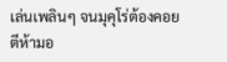เล่นเพลินๆ จนมุคุโร่ต้องคอยตีห้ามอ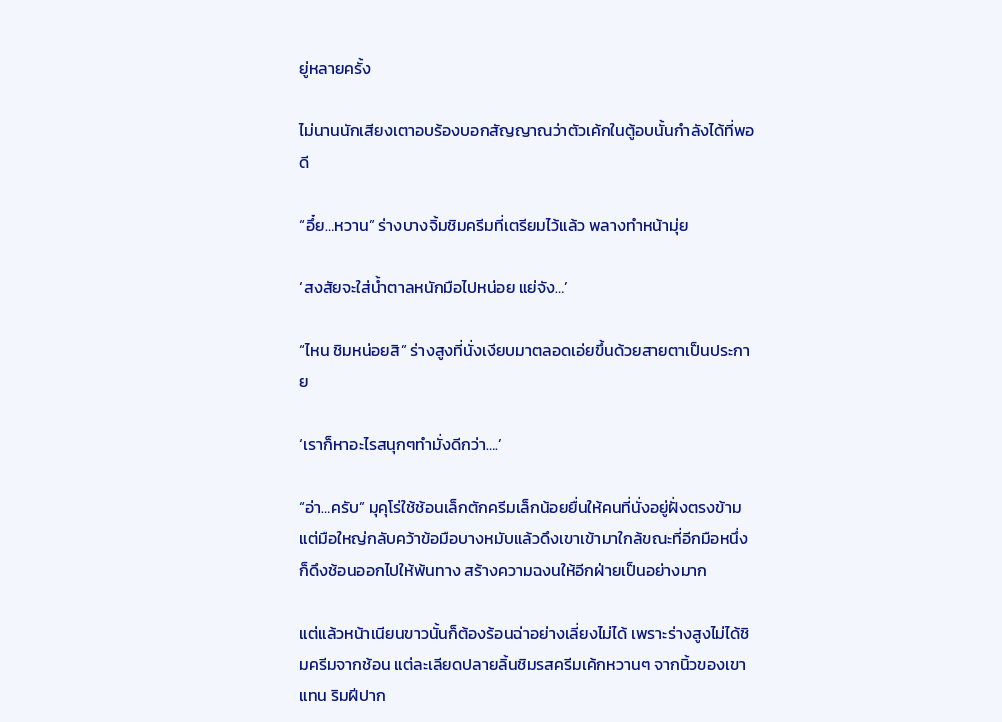ยู่หลายครั้ง

ไม่นานนักเสียงเตาอบร้องบอกสัญญาณว่าตัวเค้กในตู้อบนั้นกำลังได้ที่พอดี

“อึ๋ย…หวาน” ร่างบางจิ้มชิมครีมที่เตรียมไว้แล้ว พลางทำหน้ามุ่ย

‘สงสัยจะใส่น้ำตาลหนักมือไปหน่อย แย่จัง…’

“ไหน ชิมหน่อยสิ” ร่างสูงที่นั่งเงียบมาตลอดเอ่ยขึ้นด้วยสายตาเป็นประกาย

‘เราก็หาอะไรสนุกๆทำมั่งดีกว่า….’

“อ่า…ครับ” มุคุโร่ใช้ช้อนเล็กตักครีมเล็กน้อยยื่นให้คนที่นั่งอยู่ฝั่งตรงข้าม แต่มือใหญ่กลับคว้าข้อมือบางหมับแล้วดึงเขาเข้ามาใกล้ขณะที่อีกมือหนึ่งก็ดึงช้อนออกไปให้พ้นทาง สร้างความฉงนให้อีกฝ่ายเป็นอย่างมาก

แต่แล้วหน้าเนียนขาวนั้นก็ต้องร้อนฉ่าอย่างเลี่ยงไม่ได้ เพราะร่างสูงไม่ได้ชิมครีมจากช้อน แต่ละเลียดปลายลิ้นชิมรสครีมเค้กหวานๆ จากนิ้วของเขาแทน ริมฝีปาก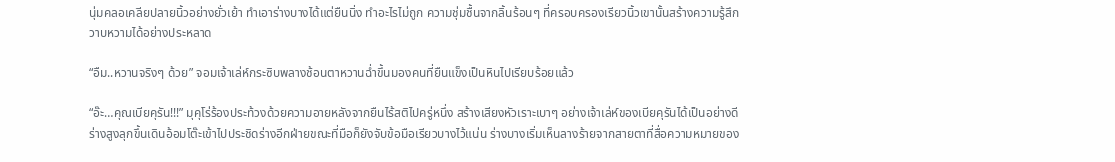นุ่มคลอเคลียปลายนิ้วอย่างยั่วเย้า ทำเอาร่างบางได้แต่ยืนนิ่ง ทำอะไรไม่ถูก ความชุ่มชื้นจากลิ้นร้อนๆ ที่ครอบครองเรียวนิ้วเขานั้นสร้างความรู้สึกวาบหวามได้อย่างประหลาด

“อืม..หวานจริงๆ ด้วย” จอมเจ้าเล่ห์กระซิบพลางช้อนตาหวานฉ่ำขึ้นมองคนที่ยืนแข็งเป็นหินไปเรียบร้อยแล้ว

“อ๊ะ…คุณเบียคุรัน!!!” มุคุโร่ร้องประท้วงด้วยความอายหลังจากยืนไร้สติไปครู่หนึ่ง สร้างเสียงหัวเราะเบาๆ อย่างเจ้าเล่ห์ของเบียคุรันได้เป็นอย่างดี ร่างสูงลุกขึ้นเดินอ้อมโต๊ะเข้าไปประชิดร่างอีกฝ่ายขณะที่มือก็ยังจับข้อมือเรียวบางไว้แน่น ร่างบางเริ่มเห็นลางร้ายจากสายตาที่สื่อความหมายของ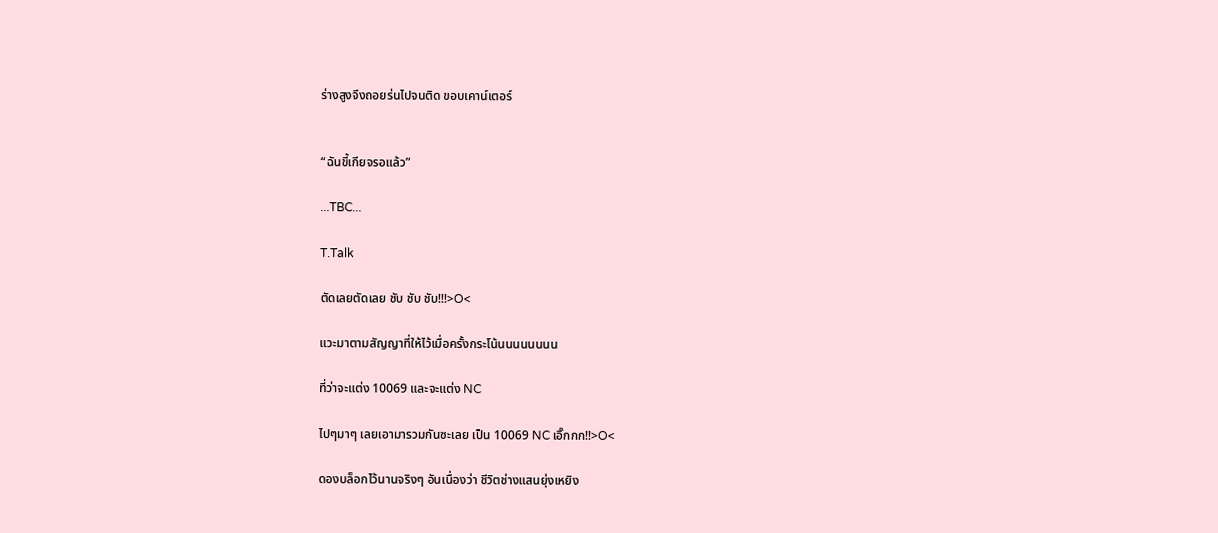ร่างสูงจึงถอยร่นไปจนติด ขอบเคาน์เตอร์


“ฉันขี้เกียจรอแล้ว”

...TBC...

T.Talk

ตัดเลยตัดเลย ชับ ชับ ชับ!!!>O<

แวะมาตามสัญญาที่ให้ไว้เมื่อครั้งกระโน้นนนนนนนน

ที่ว่าจะแต่ง 10069 และจะแต่ง NC

ไปๆมาๆ เลยเอามารวมกันซะเลย เป็น 10069 NC เอิ๊กกก!!>O<

ดองบล็อกไว้นานจริงๆ อันเนื่องว่า ชีวิตช่างแสนยุ่งเหยิง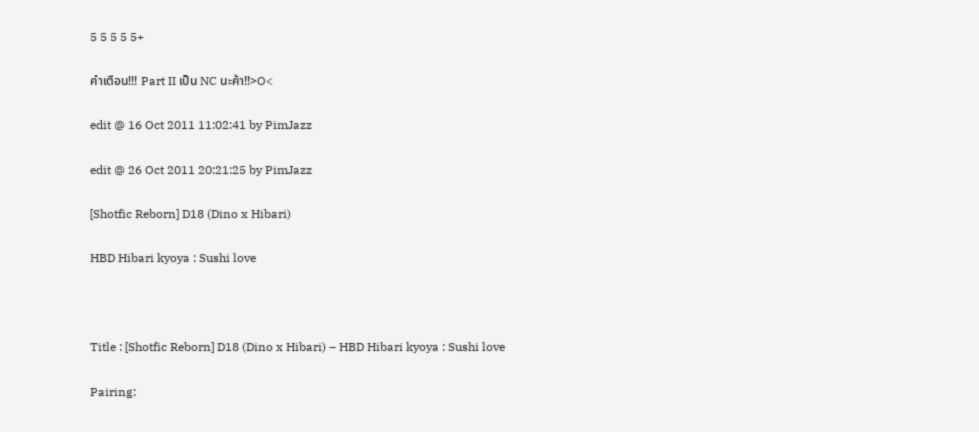5 5 5 5 5+

คำเตือน!!! Part II เป็น NC นะค้า!!>O<

edit @ 16 Oct 2011 11:02:41 by PimJazz

edit @ 26 Oct 2011 20:21:25 by PimJazz

[Shotfic Reborn] D18 (Dino x Hibari)

HBD Hibari kyoya : Sushi love



Title : [Shotfic Reborn] D18 (Dino x Hibari) – HBD Hibari kyoya : Sushi love

Pairing: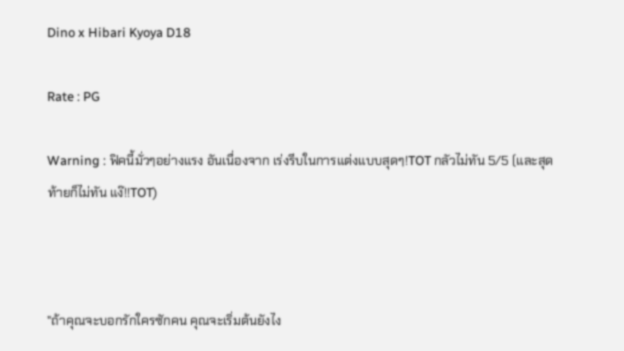Dino x Hibari Kyoya D18

Rate : PG

Warning : ฟิคนี้มั่วๆอย่างแรง อันเนื่องจาก เร่งรีบในการแต่งแบบสุดๆ!TOT กลัวไม่ทัน 5/5 (และสุดท้ายก็ไม่ทัน แง๊!!TOT)



"ถ้าคุณจะบอกรักใครซักคน คุณจะเริ่มต้นยังไง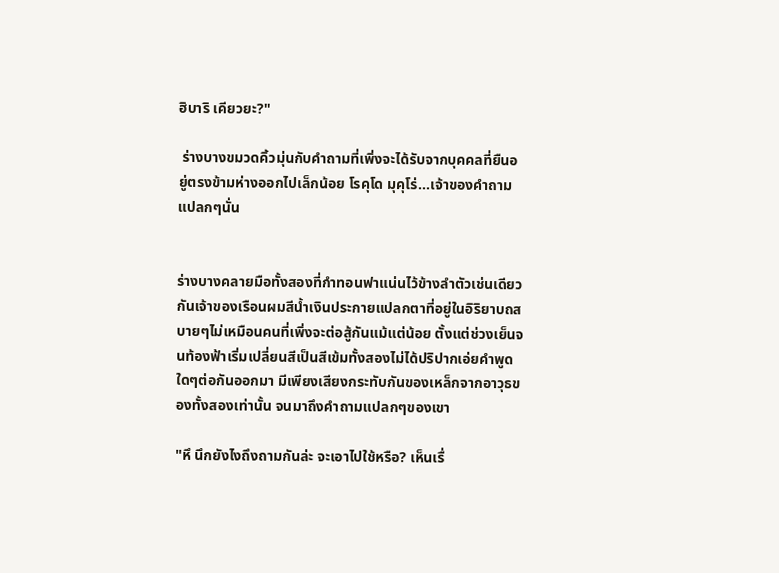ฮิบาริ เคียวยะ?"

 ร่างบางขมวดคิ้วมุ่นกับคำถามที่เพิ่งจะได้รับจากบุคคลที่ยืนอยู่ตรงข้ามห่างออกไปเล็กน้อย โรคุโด มุคุโร่...เจ้าของคำถามแปลกๆนั่น


ร่างบางคลายมือทั้งสองที่กำทอนฟาแน่นไว้ข้างลำตัวเช่นเดียวกันเจ้าของเรือนผมสีน้ำเงินประกายแปลกตาที่อยู่ในอิริยาบถสบายๆไม่เหมือนคนที่เพิ่งจะต่อสู้กันแม้แต่น้อย ตั้งแต่ช่วงเย็นจนท้องฟ้าเริ่มเปลี่ยนสีเป็นสีเข้มทั้งสองไม่ได้ปริปากเอ่ยคำพูดใดๆต่อกันออกมา มีเพียงเสียงกระทับกันของเหล็กจากอาวุธของทั้งสองเท่านั้น จนมาถึงคำถามแปลกๆของเขา

"หึ นึกยังไงถึงถามกันล่ะ จะเอาไปใช้หรือ? เห็นเรื่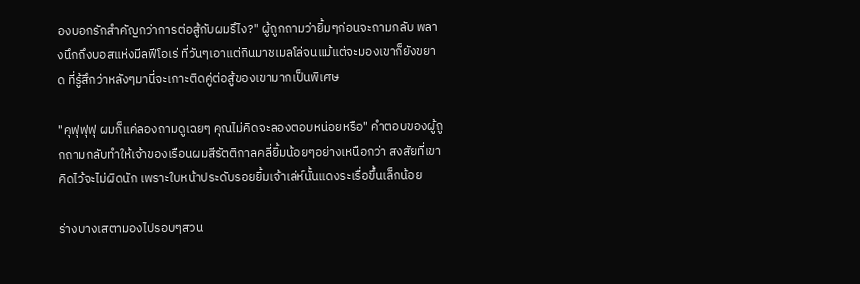องบอกรักสำคัญกว่าการต่อสู้กับผมรึไง?" ผู้ถูกถามว่ายิ้มๆก่อนจะถามกลับ พลางนึกถึงบอสแห่งมีลฟีโอเร่ ที่วันๆเอาแต่กินมาชเมลโล่จนแม้แต่จะมองเขาก็ยังขยาด ที่รู้สึกว่าหลังๆมานี่จะเกาะติดคู่ต่อสู้ของเขามากเป็นพิเศษ

"คุฟุฟุฟุ ผมก็แค่ลองถามดูเฉยๆ คุณไม่คิดจะลองตอบหน่อยหรือ" คำตอบของผู้ถูกถามกลับทำให้เจ้าของเรือนผมสีรัตติกาลคลี่ยิ้มน้อยๆอย่างเหนือกว่า สงสัยที่เขาคิดไว้จะไม่ผิดนัก เพราะใบหน้าประดับรอยยิ้มเจ้าเล่ห์นั้นแดงระเรื่อขึ้นเล็กน้อย

ร่างบางเสตามองไปรอบๆสวน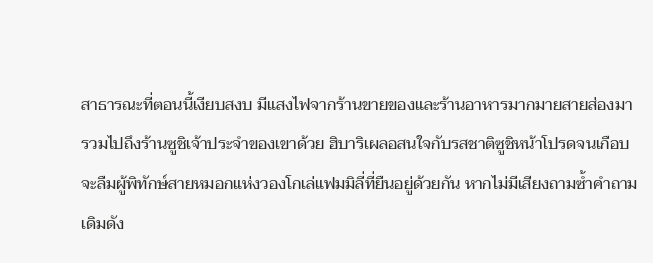สาธารณะที่ตอนนี้เงียบสงบ มีแสงไฟจากร้านขายของและร้านอาหารมากมายสายส่องมา รวมไปถึงร้านซูชิเจ้าประจำของเขาด้วย ฮิบาริเผลอสนใจกับรสชาติซูชิหน้าโปรดจนเกือบจะลืมผู้พิทักษ์สายหมอกแห่งวองโกเล่แฟมมิลี่ที่ยืนอยู่ด้วยกัน หากไม่มีเสียงถามซ้ำคำถามเดิมดัง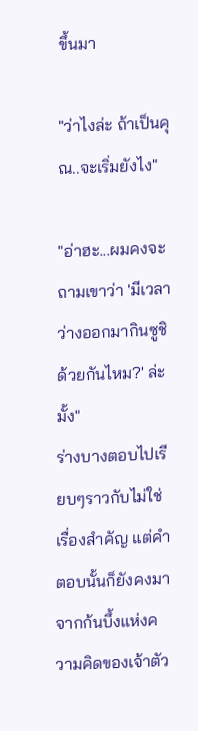ขึ้นมา

"ว่าไงล่ะ ถ้าเป็นคุณ..จะเริ่มยังไง"

"อ่าฮะ...ผมคงจะถามเขาว่า 'มีเวลาว่างออกมากินซูชิด้วยกันไหม?' ล่ะมั้ง"
ร่างบางตอบไปเรียบๆราวกับไม่ใช่เรื่องสำคัญ แต่คำตอบนั้นก็ยังคงมาจากก้นบึ้งแห่งความคิดของเจ้าตัว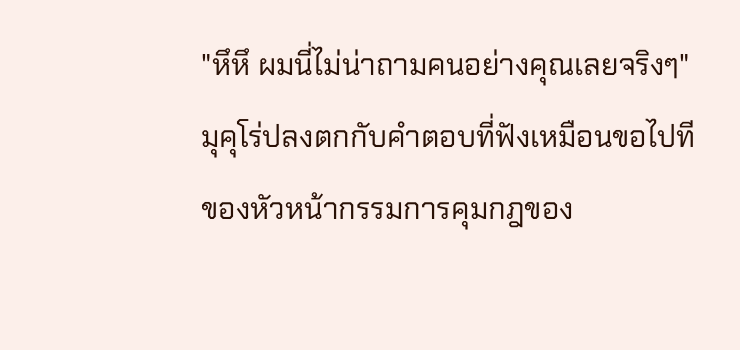"หึหึ ผมนี่ไม่น่าถามคนอย่างคุณเลยจริงๆ" มุคุโร่ปลงตกกับคำตอบที่ฟังเหมือนขอไปทีของหัวหน้ากรรมการคุมกฎของ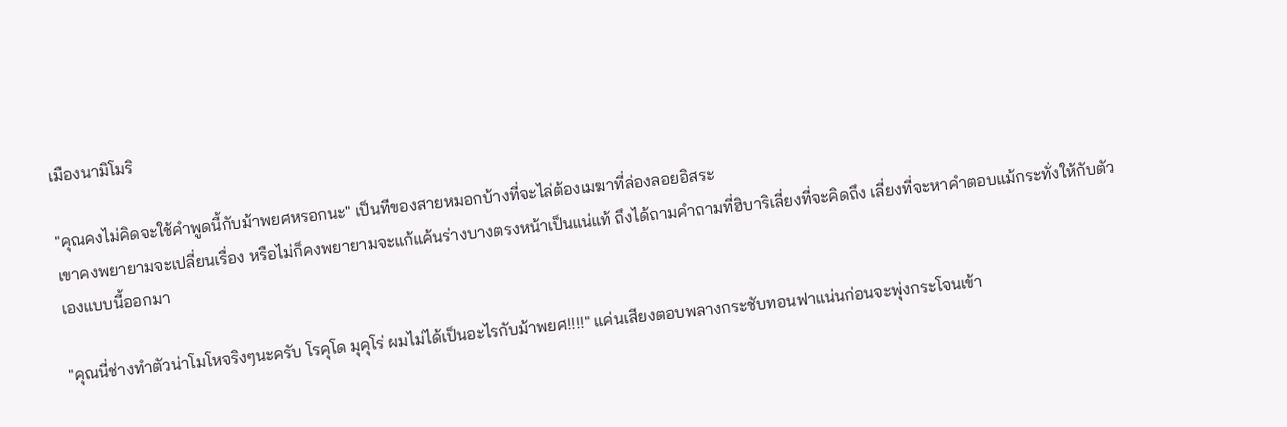เมืองนามิโมริ

"คุณคงไม่คิดจะใช้คำพูดนี้กับม้าพยศหรอกนะ" เป็นทีของสายหมอกบ้างที่จะไล่ต้องเมฆาที่ล่องลอยอิสระ
เขาคงพยายามจะเปลี่ยนเรื่อง หรือไม่ก็คงพยายามจะแก้แค้นร่างบางตรงหน้าเป็นแน่แท้ ถึงได้ถามคำถามที่ฮิบาริเลี่ยงที่จะคิดถึง เลี่ยงที่จะหาคำตอบแม้กระทั่งให้กับตัวเองแบบนี้ออกมา

"คุณนี่ช่างทำตัวน่าโมโหจริงๆนะครับ โรคุโด มุคุโร่ ผมไม่ได้เป็นอะไรกับม้าพยศ!!!!" แค่นเสียงตอบพลางกระชับทอนฟาแน่นก่อนจะพุ่งกระโจนเข้า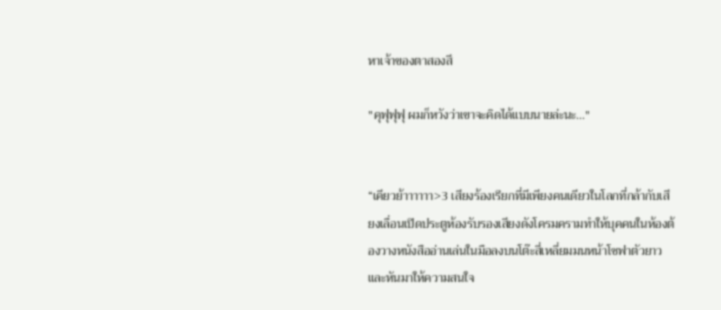หาเจ้าของตาสองสี

"คุฟุฟุฟุ ผมก็หวังว่าเขาจะคิดได้แบบนายล่ะนะ..."


“เคียวย้าาาาาา>3 เสียงร้องเรียกที่มีเพียงคนเดียวในโลกที่กล้ากับเสียงเลื่อนเปิดประตูห้องรับรองเสียงดังโครมครามทำให้บุคคนในห้องต้องวางหนังสืออ่านเล่นในมือลงบนโต๊ะสี่เหลี่ยมมนหน้าโซฟาตัวยาว และหันมาให้ความสนใจ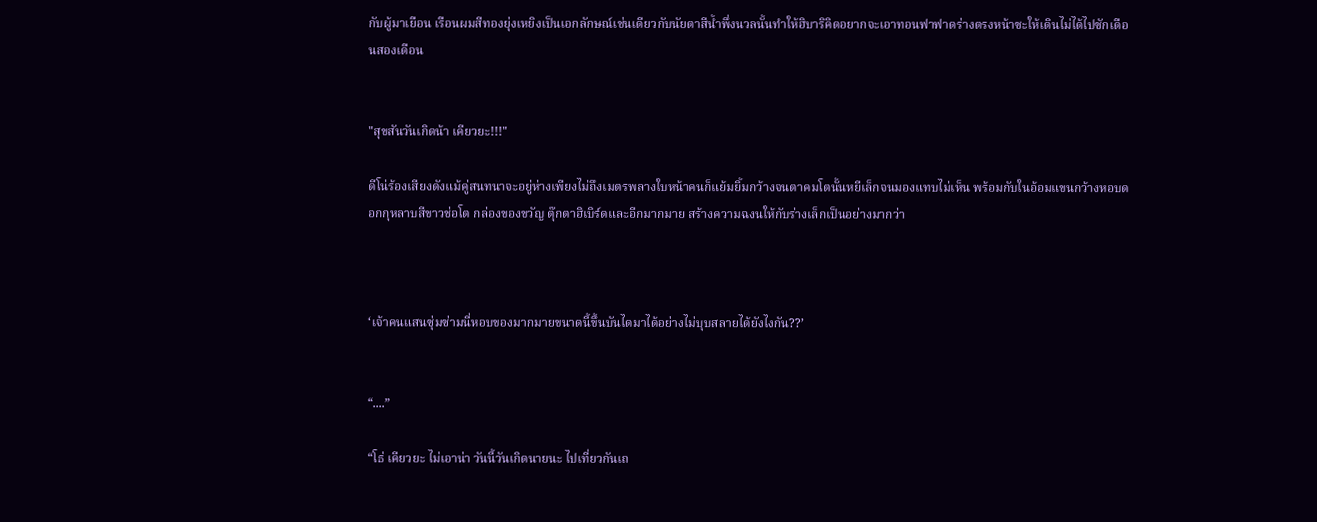กับผู้มาเยือน เรือนผมสีทองยุ่งเหยิงเป็นเอกลักษณ์เช่นเดียวกับนัยตาสีน้ำพึ่งนวลนั้นทำให้ฮิบาริคิดอยากจะเอาทอนฟาฟาดร่างตรงหน้าซะให้เดินไม่ได้ไปซักเดือนสองเดือน


"สุขสันวันเกิดน้า เคียวยะ!!!"

ดีโน่ร้องเสียงดังแม้คู่สนทนาจะอยู่ห่างเพียงไม่ถึงเมตรพลางใบหน้าคนก็แย้มยิ้มกว้างจนตาคมโตนั้นหยีเล็กจนมองแทบไม่เห็น พร้อมกับในอ้อมแขนกว้างหอบดอกกุหลาบสีขาวช่อโต กล่องของขวัญ ตุ๊กตาฮิเบิร์ดและอีกมากมาย สร้างความฉงนให้กับร่างเล็กเป็นอย่างมากว่า



‘เจ้าคนแสนซุ่มซ่ามนี่หอบของมากมายขนาดนี้ขึ้นบันไดมาได้อย่างไม่บุบสลายได้ยังไงกัน??’


“....”

“โธ่ เคียวยะ ไม่เอาน่า วันนี้วันเกิดนายนะ ไปเที่ยวกันเถ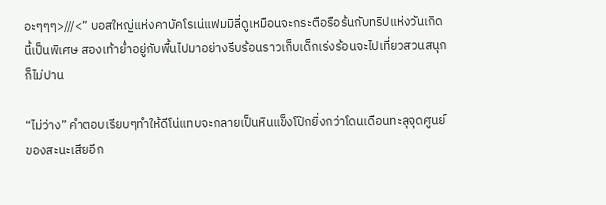อะๆๆๆ>///<” บอสใหญ่แห่งคาบัคโรเน่แฟมมิลี่ดูเหมือนจะกระตือรือร้นกับทริปแห่งวันเกิดนี้เป็นพิเศษ สองเท้าย่ำอยู่กับพื้นไปมาอย่างรีบร้อนราวเก็บเด็กเร่งร้อนจะไปเที่ยวสวนสนุกก็ไม่ปาน

“ไม่ว่าง” คำตอบเรียบๆทำให้ดีโน่แทบจะกลายเป็นหินแข็งโป๊กยิ่งกว่าโดนเดือนทะลุจุดศูนย์ของสะนะเสียอีก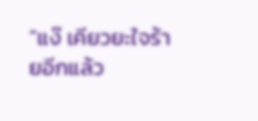“แง๊ เคียวยะใจร้ายอีกแล้ว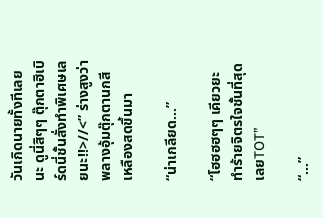วันเกิดนายทั้งทีเลยนะ ดูนี่สิๆๆ ตุ๊กตาฮิเบิร์ดนี่ชั้นสั่งทำพิเศษเลยนะ!!>//<” ร่างสูงว่าพลางอุ้มตุ๊กตานกสีเหลืองสดขึ้นมา

“น่าเกลียด...”

“โฮฮฮฮๆๆ เคียวยะทำร้ายจิตรใจชั้นที่สุดเลยTOT”

“...”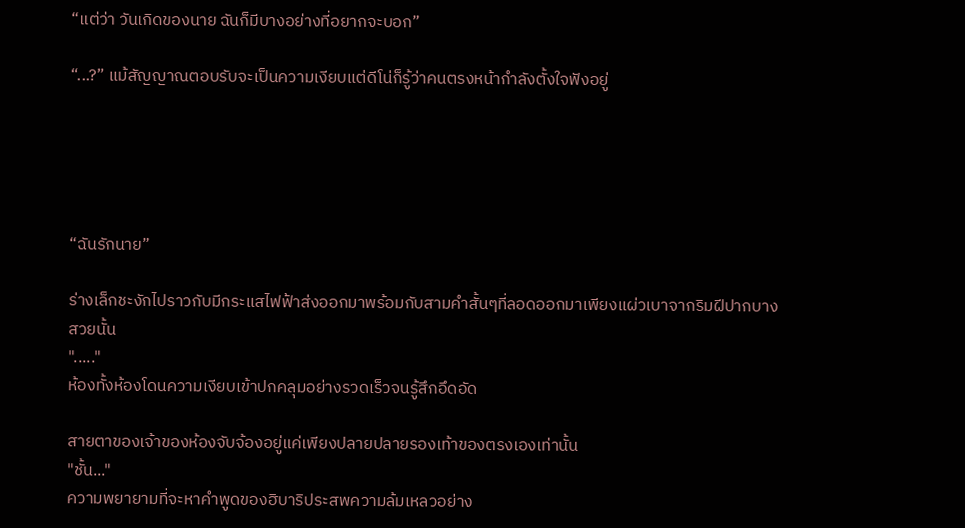“แต่ว่า วันเกิดของนาย ฉันก็มีบางอย่างที่อยากจะบอก”

“...?” แม้สัญญาณตอบรับจะเป็นความเงียบแต่ดีโน่ก็รู้ว่าคนตรงหน้ากำลังตั้งใจฟังอยู่





“ฉันรักนาย”

ร่างเล็กชะงักไปราวกับมีกระแสไฟฟ้าส่งออกมาพร้อมกับสามคำสั้นๆที่ลอดออกมาเพียงแผ่วเบาจากริมฝีปากบางสวยนั้น
"....."
ห้องทั้งห้องโดนความเงียบเข้าปกคลุมอย่างรวดเร็วจนรู้สึกอึดอัด

สายตาของเจ้าของห้องจับจ้องอยู่แค่เพียงปลายปลายรองเท้าของตรงเองเท่านั้น
"ชั้น..."
ความพยายามที่จะหาคำพูดของฮิบาริประสพความล้มเหลวอย่าง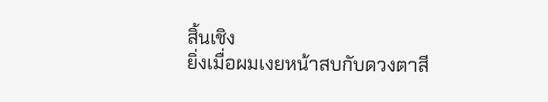สิ้นเชิง
ยิ่งเมื่อผมเงยหน้าสบกับดวงตาสี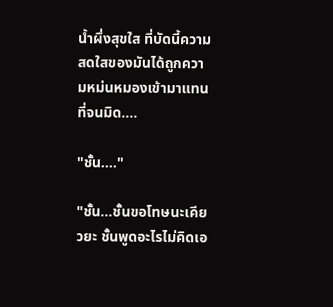น้ำผึ่งสุขใส ที่บัดนี้ความสดใสของมันได้ถูกความหม่นหมองเข้ามาแทนที่จนมิด....

"ชั้น...."

"ชั้น...ชั้นขอโทษนะเคียวยะ ชั้นพูดอะไรไม่คิดเอ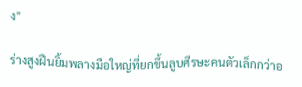ง"

ร่างสูงฝืนยิ้มพลางมือใหญ่ที่ยกขึ้นลูบศีรษะคนตัวเล็กกว่าอ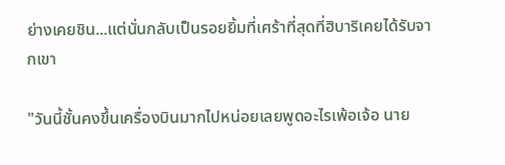ย่างเคยชิน...แต่นั่นกลับเป็นรอยยิ้มที่เศร้าที่สุดที่ฮิบาริเคยได้รับจากเขา

"วันนี้ชั้นคงขึ้นเครื่องบินมากไปหน่อยเลยพูดอะไรเพ้อเจ้อ นาย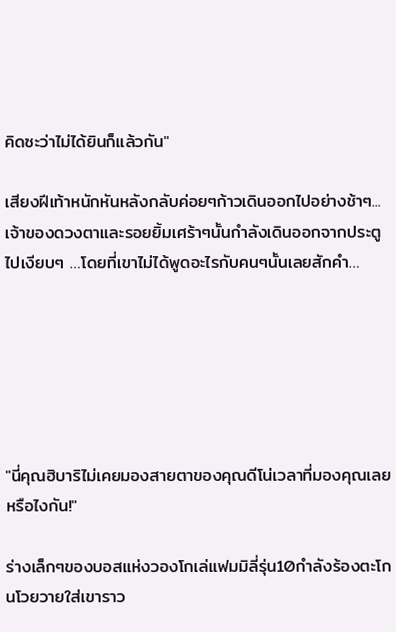คิดซะว่าไม่ได้ยินก็แล้วกัน"

เสียงฝีเท้าหนักหันหลังกลับค่อยๆก้าวเดินออกไปอย่างช้าๆ... เจ้าของดวงตาและรอยยิ้มเศร้าๆนั้นกำลังเดินออกจากประตูไปเงียบๆ …โดยที่เขาไม่ได้พูดอะไรกับคนๆนั้นเลยสักคำ…






"นี่คุณฮิบาริไม่เคยมองสายตาของคุณดีโน่เวลาที่มองคุณเลยหรือไงกัน!"

ร่างเล็กๆของบอสแห่งวองโกเล่แฟมมิลี่รุ่น10กำลังร้องตะโกนโวยวายใส่เขาราว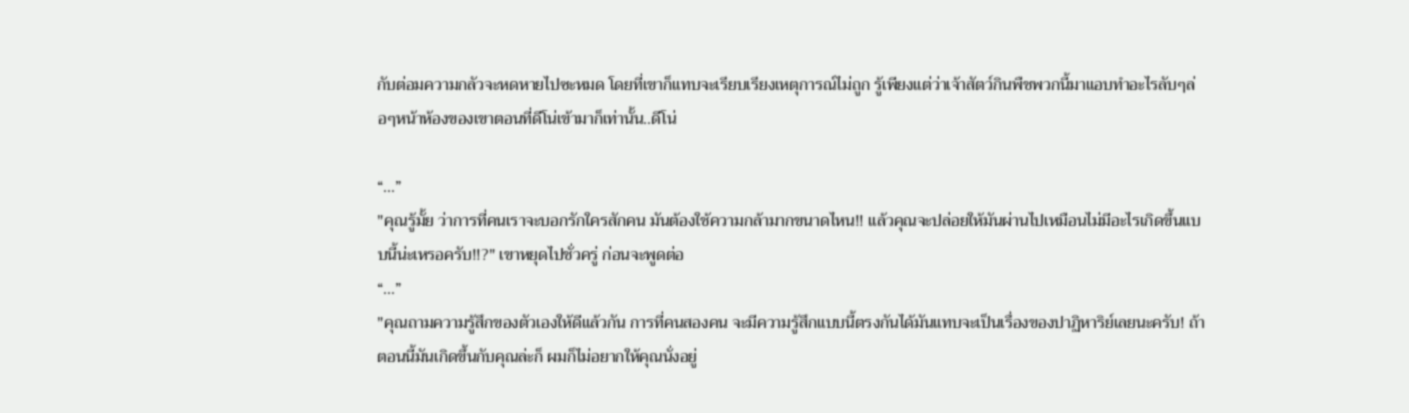กับต่อมความกลัวจะหดหายไปซะหมด โดยที่เขาก็แทบจะเรียบเรียงเหตุการณ์ไม่ถูก รู้เพียงแต่ว่าเจ้าสัตว์กินพืชพวกนี้มาแอบทำอะไรลับๆล่อๆหน้าห้องของเขาตอนที่ดีโน่เข้ามาก็เท่านั้น..ดีโน่

“...”
"คุณรู้มั้ย ว่าการที่คนเราจะบอกรักใครสักคน มันต้องใช้ความกล้ามากขนาดไหน!! แล้วคุณจะปล่อยให้มันผ่านไปเหมือนไม่มีอะไรเกิดขึ้นแบบนี้น่ะเหรอครับ!!?" เขาหยุดไปชั่วครู่ ก่อนจะพูดต่อ
“...”
"คุณถามความรู้สึกของตัวเองให้ดีแล้วกัน การที่คนสองคน จะมีความรู้สึกแบบนี้ตรงกันได้มันแทบจะเป็นเรื่องของปาฏิหาริย์เลยนะครับ! ถ้าตอนนี้มันเกิดขึ้นกับคุณล่ะก็ ผมก็ไม่อยากให้คุณนั่งอยู่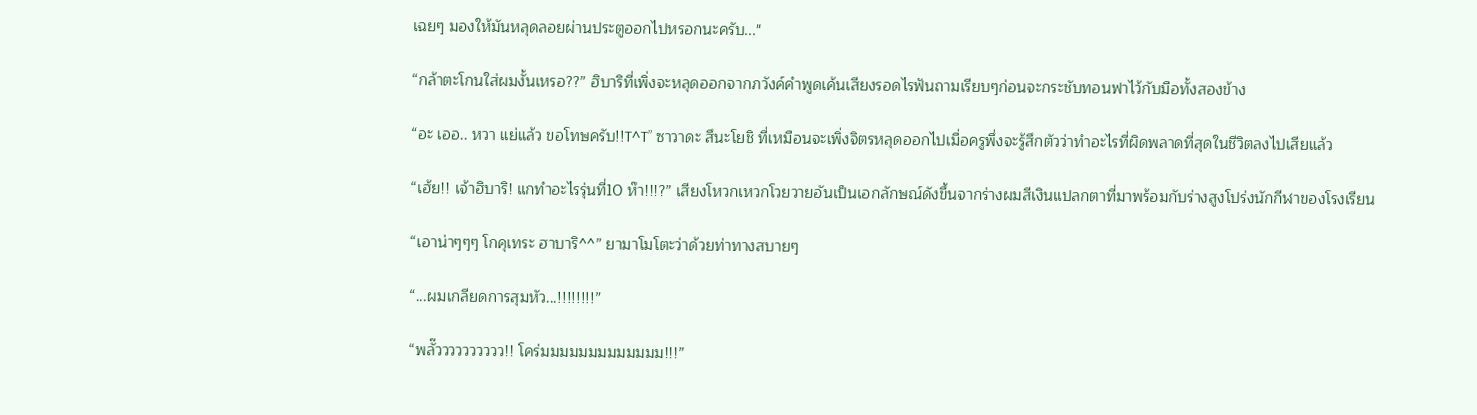เฉยๆ มองให้มันหลุดลอยผ่านประตูออกไปหรอกนะครับ..."

“กล้าตะโกนใส่ผมงั้นเหรอ??” ฮิบาริที่เพิ่งจะหลุดออกจากภวังค์คำพูดเค้นเสียงรอดไรฟันถามเรียบๆก่อนจะกระชับทอนฟาไว้กับมือทั้งสองข้าง

“อะ เออ.. หวา แย่แล้ว ขอโทษครับ!!T^T” ซาวาดะ สึนะโยชิ ที่เหมือนจะเพิ่งจิตรหลุดออกไปเมื่อครูพึ่งจะรู้สึกตัวว่าทำอะไรที่ผิดพลาดที่สุดในชีวิตลงไปเสียแล้ว

“เฮ้ย!! เจ้าฮิบาริ! แกทำอะไรรุ่นที่10 ห๊า!!!?” เสียงโหวกเหวกโวยวายอันเป็นเอกลักษณ์ดังขึ้นจากร่างผมสีเงินแปลกตาที่มาพร้อมกับร่างสูงโปร่งนักกีฬาของโรงเรียน

“เอาน่าๆๆๆ โกคุเทระ ฮาบาริ^^” ยามาโมโตะว่าด้วยท่าทางสบายๆ

“...ผมเกลียดการสุมหัว...!!!!!!!!”

“พลั๊วววววววววว!! โคร่มมมมมมมมมมมมม!!!”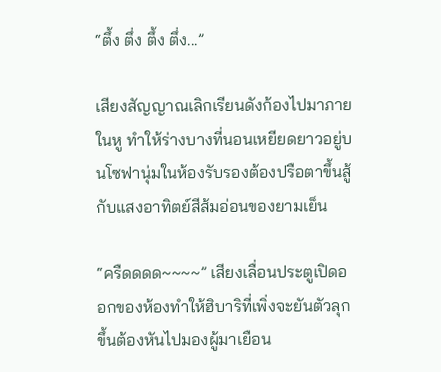“ตึ้ง ตึ่ง ตึ้ง ตึ่ง...”

เสียงสัญญาณเลิกเรียนดังก้องไปมาภายในหู ทำให้ร่างบางที่นอนเหยียดยาวอยู่บนโซฟานุ่มในห้องรับรองต้องปรือตาขึ้นสู้กับแสงอาทิตย์สีส้มอ่อนของยามเย็น

“ครืดดดด~~~~” เสียงเลื่อนประตูเปิดออกของห้องทำให้ฮิบาริที่เพิ่งจะยันตัวลุกขึ้นต้องหันไปมองผู้มาเยือน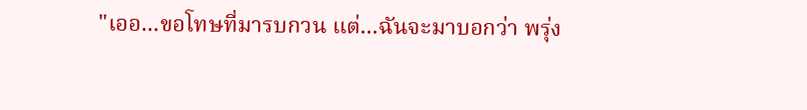"เออ...ขอโทษที่มารบกวน แต่...ฉันจะมาบอกว่า พรุ่ง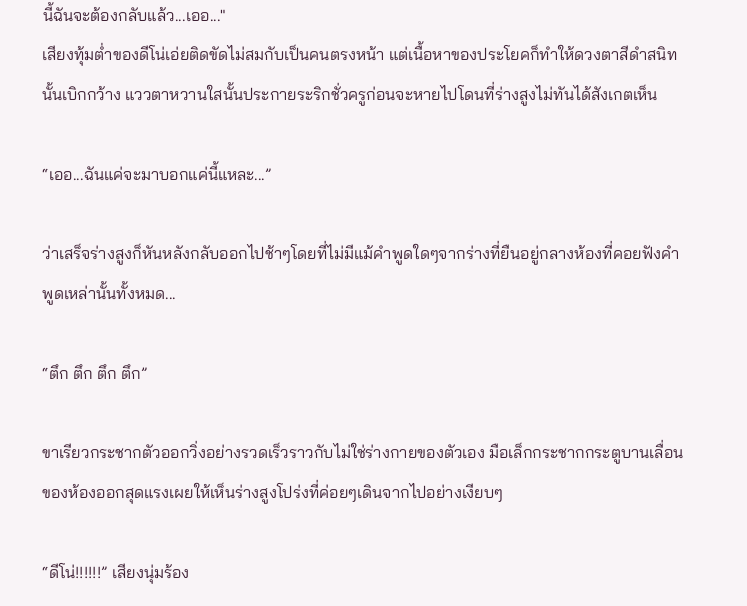นี้ฉันจะต้องกลับแล้ว...เออ..."
เสียงทุ้มต่ำของดีโน่เอ่ยติดขัดไม่สมกับเป็นคนตรงหน้า แต่เนื้อหาของประโยคก็ทำให้ดวงตาสีดำสนิทนั้นเบิกกว้าง แววตาหวานใสนั้นประกายระริกชั่วครูก่อนจะหายไปโดนที่ร่างสูงไม่ทันได้สังเกตเห็น

“เออ...ฉันแค่จะมาบอกแค่นี้แหละ...”

ว่าเสร็จร่างสูงก็หันหลังกลับออกไปช้าๆโดยที่ไม่มีแม้คำพูดใดๆจากร่างที่ยืนอยู่กลางห้องที่คอยฟังคำพูดเหล่านั้นทั้งหมด...

“ตึก ตึก ตึก ตึก”

ขาเรียวกระชากตัวออกวิ่งอย่างรวดเร็วราวกับไม่ใช่ร่างกายของตัวเอง มือเล็กกระชากกระตูบานเลื่อนของห้องออกสุดแรงเผยให้เห็นร่างสูงโปร่งที่ค่อยๆเดินจากไปอย่างเงียบๆ

“ดีโน่!!!!!!” เสียงนุ่มร้อง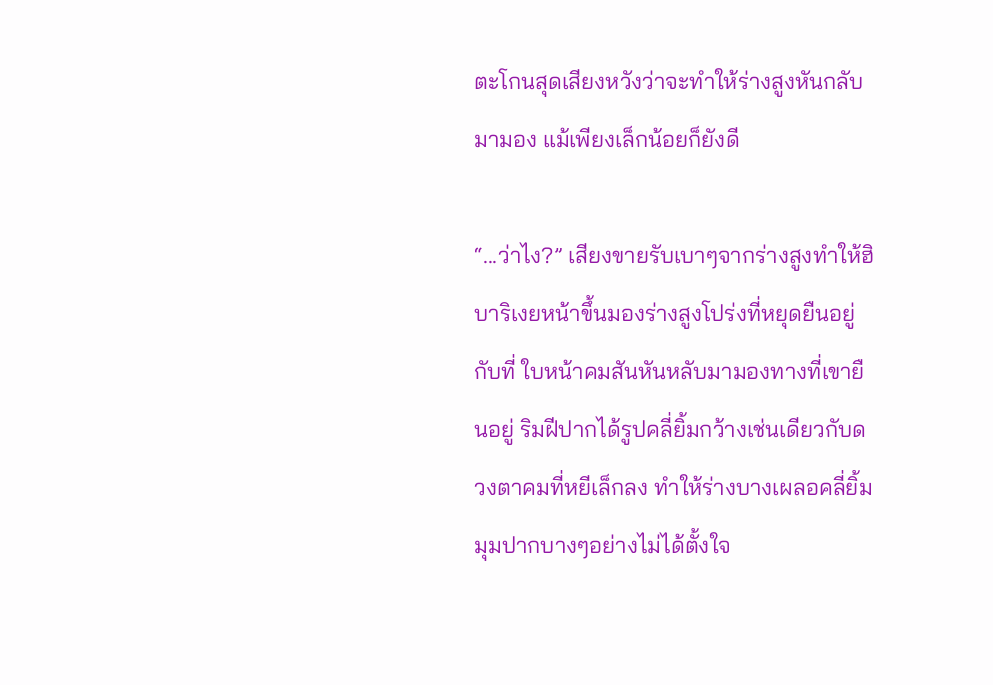ตะโกนสุดเสียงหวังว่าจะทำให้ร่างสูงหันกลับมามอง แม้เพียงเล็กน้อยก็ยังดี

“...ว่าไง?” เสียงขายรับเบาๆจากร่างสูงทำให้ฮิบาริเงยหน้าขึ้นมองร่างสูงโปร่งที่หยุดยืนอยู่กับที่ ใบหน้าคมสันหันหลับมามองทางที่เขายืนอยู่ ริมฝีปากได้รูปคลี่ยิ้มกว้างเช่นเดียวกับดวงตาคมที่หยีเล็กลง ทำให้ร่างบางเผลอคลี่ยิ้มมุมปากบางๆอย่างไม่ได้ตั้งใจ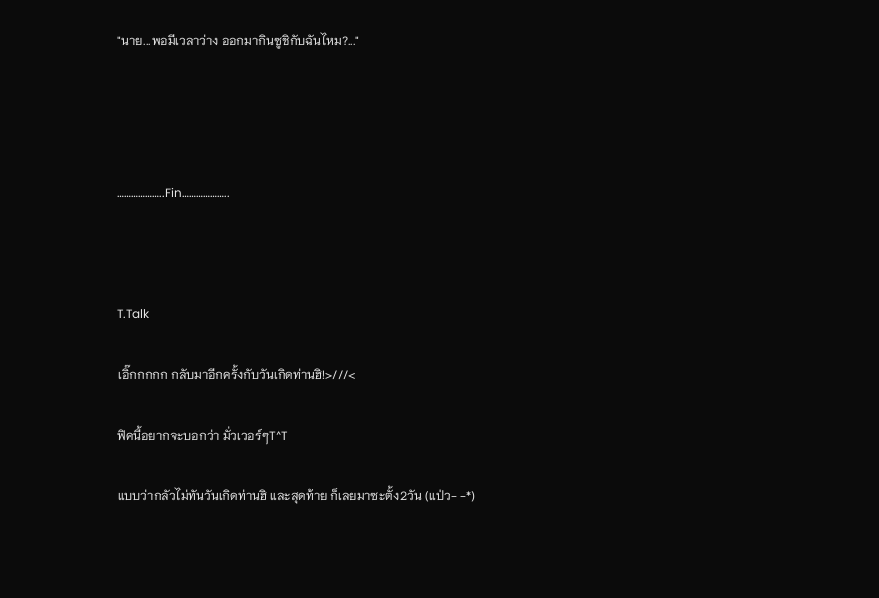"นาย...พอมีเวลาว่าง ออกมากินซูชิกับฉันไหม?..."




………………..Fin………………..



T.Talk

เอิ๊กกกกก กลับมาอีกครั้งกับวันเกิดท่านฮิ!>///<

ฟิคนี้อยากจะบอกว่า มั่วเวอร์ๆT^T

แบบว่ากลัวไม่ทันวันเกิดท่านฮิ และสุดท้าย ก็เลยมาซะตั้ง2วัน (แป่ว- -*)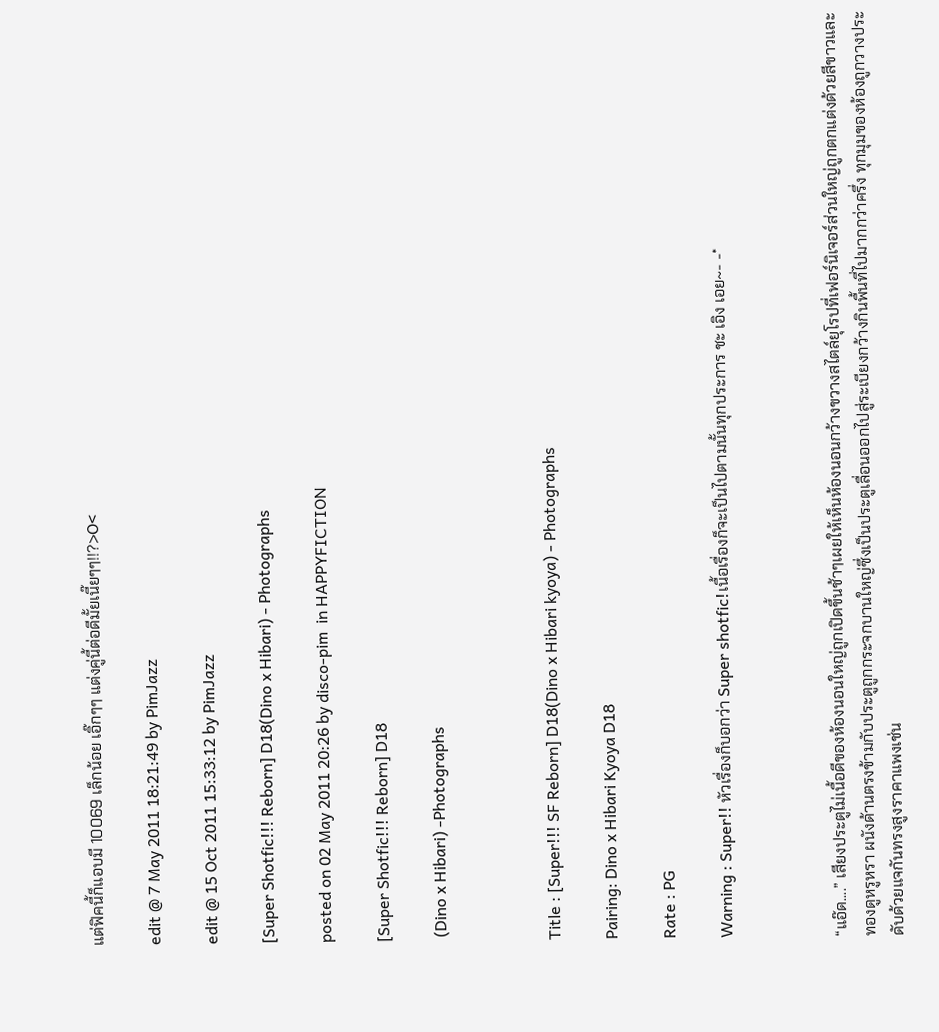แต่ฟิคนี้ก็แอบมี 10069 เล็กน้อย เอิ๊กๆๆ แต่งคู่นี้ต่อดีมั้ยเนี๊ยๆๆ!!?>O<

edit @ 7 May 2011 18:21:49 by PimJazz

edit @ 15 Oct 2011 15:33:12 by PimJazz

[Super Shotfic!!! Reborn] D18(Dino x Hibari) - Photographs

posted on 02 May 2011 20:26 by disco-pim  in HAPPYFICTION

[Super Shotfic!!! Reborn] D18

 (Dino x Hibari) -Photographs



Title : [Super!!! SF Reborn] D18(Dino x Hibari kyoya) - Photographs

Pairing: Dino x Hibari Kyoya D18

Rate : PG

Warning : Super!! หัวเรื่องก็บอกว่า Super shotfic!เนื้อเรื่องก็จะเป็นไปตามนั้นทุกประการ ชะ เอิง เอย~- -*



“แอ๊ด....” เสียงประตูไม่เนื้อดีของห้องนอนใหญ่ถูกเปิดขึ้นช้าๆเผยให้เห็นห้องนอนกว้างขวางสไตล์ยุโรปที่เฟอร์นิเจอร์ส่วนใหญ่ถูกตกแต่งด้วยสีขาวและทองดูหรูหรา ผนังด้านตรงข้ามกับประตูถูกกระจกบานใหญ่ซึ่งเป็นประตูเลื่อนออกไปสู่ระเบียงกว้างกินพื้นที่ไปมากกว่าครึ่ง ทุกมุมของห้องถูกวางประดับด้วยแจกันทรงสูงราคาแพงเช่น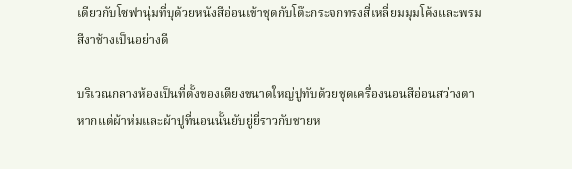เดียวกับโซฟานุ่มที่บุด้วยหนังสีอ่อนเข้าชุดกับโต๊ะกระจกทรงสี่เหลี่ยมมุมโค้งและพรมสีงาช้างเป็นอย่างดี

บริเวณกลางห้องเป็นที่ตั้งของเตียงขนาดใหญ่ปูทับด้วยชุดเครื่องนอนสีอ่อนสว่างตาหากแต่ผ้าห่มและผ้าปูที่นอนนั้นยับยู่ยี่ราวกับชายห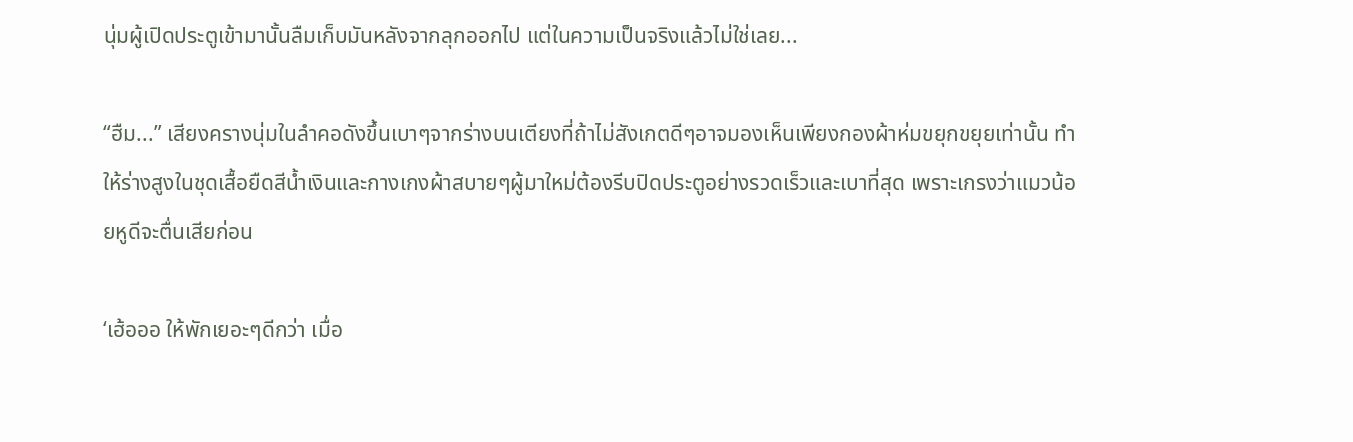นุ่มผู้เปิดประตูเข้ามานั้นลืมเก็บมันหลังจากลุกออกไป แต่ในความเป็นจริงแล้วไม่ใช่เลย...

“ฮืม...” เสียงครางนุ่มในลำคอดังขึ้นเบาๆจากร่างบนเตียงที่ถ้าไม่สังเกตดีๆอาจมองเห็นเพียงกองผ้าห่มขยุกขยุยเท่านั้น ทำให้ร่างสูงในชุดเสื้อยืดสีน้ำเงินและกางเกงผ้าสบายๆผู้มาใหม่ต้องรีบปิดประตูอย่างรวดเร็วและเบาที่สุด เพราะเกรงว่าแมวน้อยหูดีจะตื่นเสียก่อน

‘เฮ้อออ ให้พักเยอะๆดีกว่า เมื่อ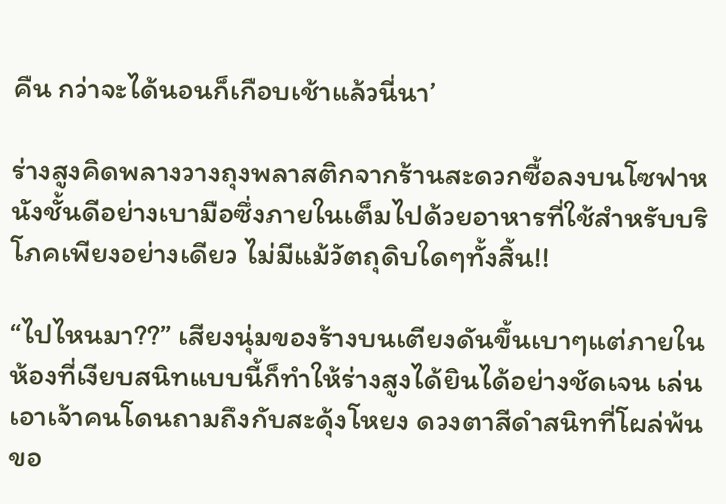คืน กว่าจะได้นอนก็เกือบเช้าแล้วนี่นา’

ร่างสูงคิดพลางวางถุงพลาสติกจากร้านสะดวกซื้อลงบนโซฟาหนังชั้นดีอย่างเบามือซึ่งภายในเต็มไปด้วยอาหารที่ใช้สำหรับบริโภคเพียงอย่างเดียว ไม่มีแม้วัตถุดิบใดๆทั้งสิ้น!!

“ไปไหนมา??” เสียงนุ่มของร้างบนเตียงดันขึ้นเบาๆแต่ภายในห้องที่เงียบสนิทแบบนี้ก็ทำให้ร่างสูงได้ยินได้อย่างชัดเจน เล่นเอาเจ้าคนโดนถามถึงกับสะดุ้งโหยง ดวงตาสีดำสนิทที่โผล่พ้นขอ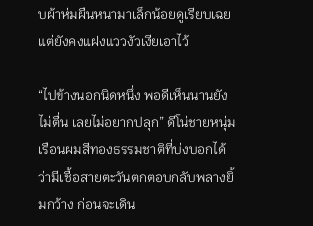บผ้าห่มผืนหนามาเล็กน้อยดูเรียบเฉยแต่ยังคงแฝงแววงัวเงียเอาไว้

“ไปข้างนอกนิดหนึ่ง พอดีเห็นนานยังไม่ตื่น เลยไม่อยากปลุก” ดีโน่ชายหนุ่มเรือนผมสีทองธรรมชาติที่บ่งบอกได้ว่ามีเชื้อสายตะวันตกตอบกลับพลางยิ้มกว้าง ก่อนจะเดิน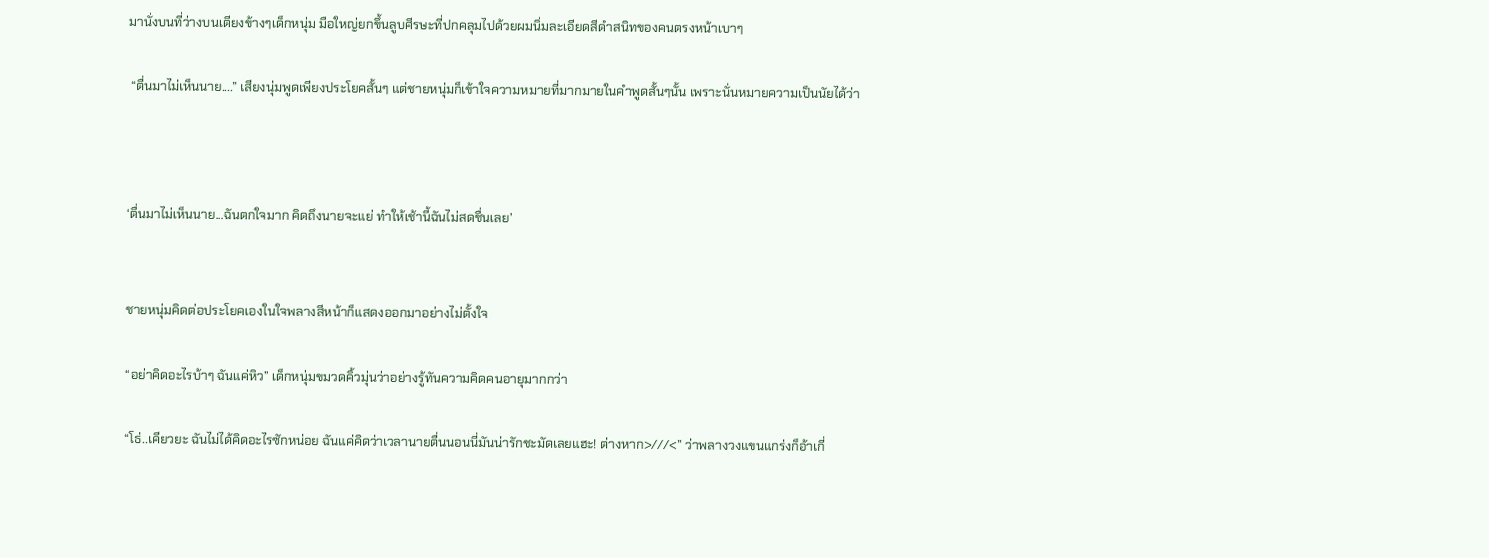มานั่งบนที่ว่างบนเตียงข้างๆเด็กหนุ่ม มือใหญ่ยกขึ้นลูบศีรษะที่ปกคลุมไปด้วยผมนิ่มละเอียดสีดำสนิทของคนตรงหน้าเบาๆ

 “ตื่นมาไม่เห็นนาย....” เสียงนุ่มพูดเพียงประโยคสั้นๆ แต่ชายหนุ่มก็เข้าใจความหมายที่มากมายในคำพูดสั้นๆนั้น เพราะนั่นหมายความเป็นนัยได้ว่า



‘ตื่นมาไม่เห็นนาย...ฉันตกใจมาก คิดถึงนายจะแย่ ทำให้เช้านี้ฉันไม่สดชื่นเลย’


ชายหนุ่มคิดต่อประโยคเองในใจพลางสีหน้าก็แสดงออกมาอย่างไม่ตั้งใจ

“อย่าคิดอะไรบ้าๆ ฉันแค่หิว” เด็กหนุ่มขมวดคิ้วมุ่นว่าอย่างรู้ทันความคิดคนอายุมากกว่า

“โธ่..เคียวยะ ฉันไม่ได้คิดอะไรซักหน่อย ฉันแค่คิดว่าเวลานายตื่นนอนนี่มันน่ารักชะมัดเลยแฮะ! ต่างหาก>///<” ว่าพลางวงแขนแกร่งก็อ้าเกี่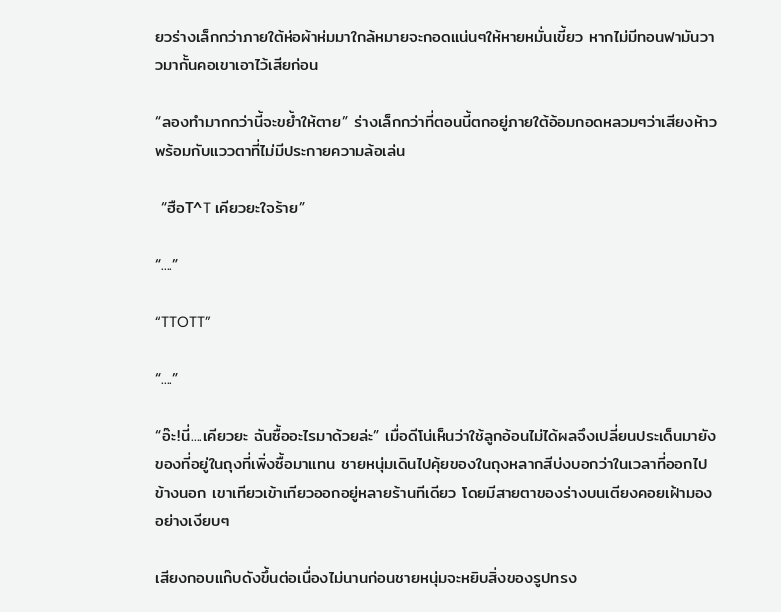ยวร่างเล็กกว่าภายใต้ห่อผ้าห่มมาใกล้หมายจะกอดแน่นๆให้หายหมั่นเขี้ยว หากไม่มีทอนฟามันวาวมากั้นคอเขาเอาไว้เสียก่อน

“ลองทำมากกว่านี้จะขย้ำให้ตาย” ร่างเล็กกว่าที่ตอนนี้ตกอยู่ภายใต้อ้อมกอดหลวมๆว่าเสียงห้าวพร้อมกับแววตาที่ไม่มีประกายความล้อเล่น

 “ฮือT^T เคียวยะใจร้าย”

“....”

“TTOTT”

“....”

“อ๊ะ!นี่....เคียวยะ ฉันซื้ออะไรมาด้วยล่ะ” เมื่อดีโน่เห็นว่าใช้ลูกอ้อนไม่ได้ผลจึงเปลี่ยนประเด็นมายังของที่อยู่ในถุงที่เพิ่งซื้อมาแทน ชายหนุ่มเดินไปคุ้ยของในถุงหลากสีบ่งบอกว่าในเวลาที่ออกไปข้างนอก เขาเทียวเข้าเทียวออกอยู่หลายร้านทีเดียว โดยมีสายตาของร่างบนเตียงคอยเฝ้ามองอย่างเงียบๆ

เสียงกอบแก๊บดังขึ้นต่อเนื่องไม่นานก่อนชายหนุ่มจะหยิบสิ่งของรูปทรง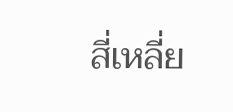สี่เหลี่ย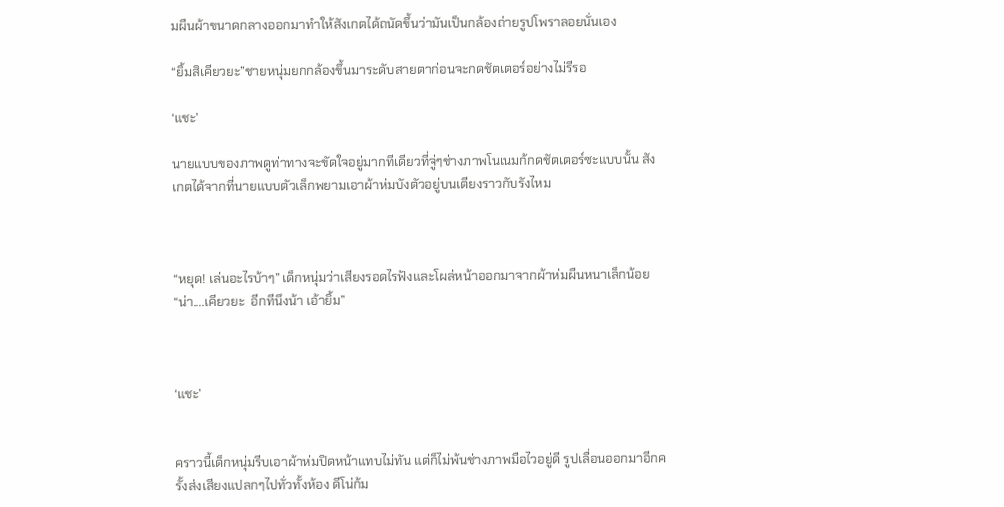มผืนผ้าขนาดกลางออกมาทำให้สังเกตได้ถนัดขึ้นว่ามันเป็นกล้องถ่ายรูปโพราลอยนั่นเอง

“ยิ้มสิเคียวยะ”ชายหนุ่มยกกล้องขึ้นมาระดับสายตาก่อนจะกดชัตเตอร์อย่างไม่รีรอ

‘แชะ’

นายแบบของภาพดูท่าทางจะขัดใจอยู่มากทีเดียวที่จู่ๆช่างภาพโนเนมก้กดชัตเตอร์ซะแบบนั้น สังเกตได้จากที่นายแบบตัวเล็กพยามเอาผ้าห่มบังตัวอยู่บนเตียงราวกับรังไหม



“หยุด! เล่นอะไรบ้าๆ” เด็กหนุ่มว่าเสียงรอดไรฟังและโผล่หน้าออกมาจากผ้าห่มผืนหนาเล็กน้อย
“น่า....เคียวยะ  อีกทีนึงน้า เอ้ายิ้ม”



‘แชะ’


คราวนี้เด็กหนุ่มรีบเอาผ้าห่มปิดหน้าแทบไม่ทัน แต่ก็ไม่พ้นช่างภาพมือไวอยู่ดี รูปเลื่อนออกมาอีกครั้งส่งเสียงแปลกๆไปทั่วทั้งห้อง ดีโน่ก้ม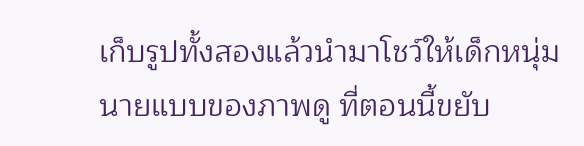เก็บรูปทั้งสองแล้วนำมาโชว์ให้เด็กหนุ่มนายแบบของภาพดู ที่ตอนนี้ขยับ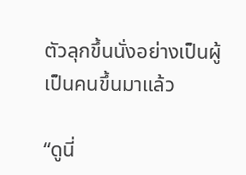ตัวลุกขึ้นนั่งอย่างเป็นผู้เป็นคนขึ้นมาแล้ว

“ดูนี่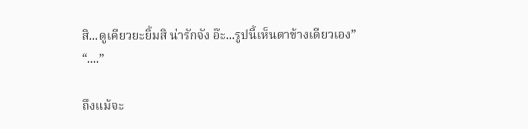สิ...ดูเคียวยะยิ้มสิ น่ารักจัง อ๊ะ...รูปนี้เห็นตาข้างเดียวเอง”
“....”

ถึงแม้จะ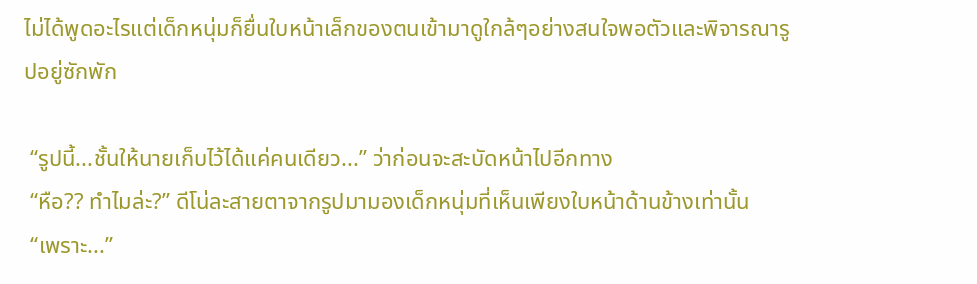ไม่ได้พูดอะไรแต่เด็กหนุ่มก็ยื่นใบหน้าเล็กของตนเข้ามาดูใกล้ๆอย่างสนใจพอตัวและพิจารณารูปอยู่ซักพัก

 “รูปนี้...ชั้นให้นายเก็บไว้ได้แค่คนเดียว...” ว่าก่อนจะสะบัดหน้าไปอีกทาง
 “หือ?? ทำไมล่ะ?” ดีโน่ละสายตาจากรูปมามองเด็กหนุ่มที่เห็นเพียงใบหน้าด้านข้างเท่านั้น
 “เพราะ...”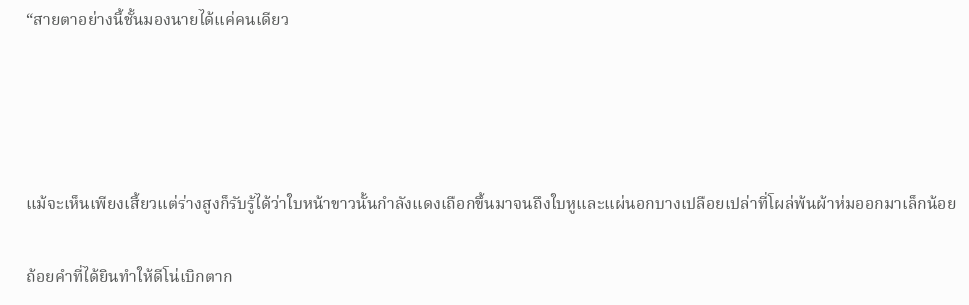“สายตาอย่างนี้ชั้นมองนายได้แค่คนเดียว




แม้จะเห็นเพียงเสี้ยวแต่ร่างสูงก็รับรู้ได้ว่าใบหน้าขาวนั้นกำลังแดงเถือกขึ้นมาจนถึงใบหูและแผ่นอกบางเปลือยเปล่าที่โผล่พ้นผ้าห่มออกมาเล็กน้อย

ถ้อยคำที่ได้ยินทำให้ดีโน่เบิกตาก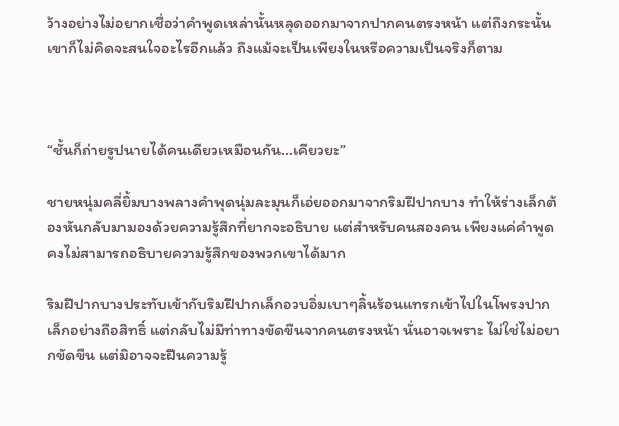ว้างอย่างไม่อยากเชื่อว่าคำพูดเหล่านั้นหลุดออกมาจากปากคนตรงหน้า แต่ถึงกระนั้น เขาก็ไม่คิดจะสนใจอะไรอีกแล้ว ถึงแม้จะเป็นเพียงในหรือความเป็นจริงก็ตาม



“ชั้นก็ถ่ายรูปนายได้คนเดียวเหมือนกัน...เคียวยะ”

ชายหนุ่มคลี่ยิ้มบางพลางคำพุดนุ่มละมุนก็เอ่ยออกมาจากริมฝีปากบาง ทำให้ร่างเล็กต้องหันกลับมามองด้วยความรู้สึกที่ยากจะอธิบาย แต่สำหรับคนสองคน เพียงแค่คำพูดคงไม่สามารถอธิบายความรู้สึกของพวกเขาได้มาก

ริมฝีปากบางประทับเข้ากับริมฝีปากเล็กอวบอิ่มเบาๆลิ้นร้อนแทรกเข้าไปในโพรงปากเล็กอย่างถือสิทธิ์ แต่กลับไม่มีท่าทางขัดขืนจากคนตรงหน้า นั่นอาจเพราะ ไม่ใช่ไม่อยากขัดขืน แต่มิอาจจะฝืนความรู้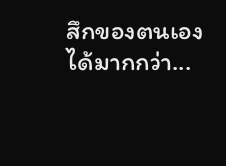สึกของตนเองได้มากกว่า...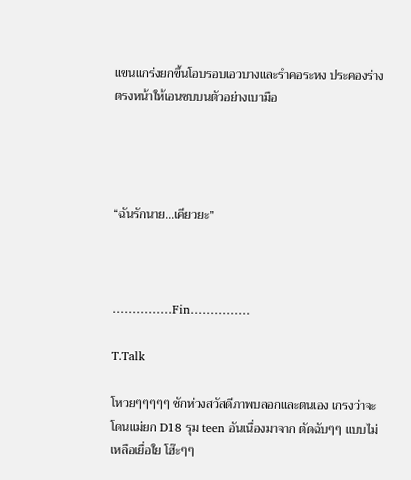แขนแกร่งยกขึ้นโอบรอบเอวบางและรำคอระหง ประคองร่างตรงหน้าให้เอนซบบนตัวอย่างเบามือ




“ฉันรักนาย...เคียวยะ”



……………Fin……………

T.Talk

โหวยๆๆๆๆๆ ชักห่วงสวัสดีภาพบลอกและตนเอง เกรงว่าจะโดนแม่ยก D18 รุม teen อันเนื่องมาจาก ตัดฉับๆๆ แบบไม่เหลือเยื่อใย โฮ๊ะๆๆ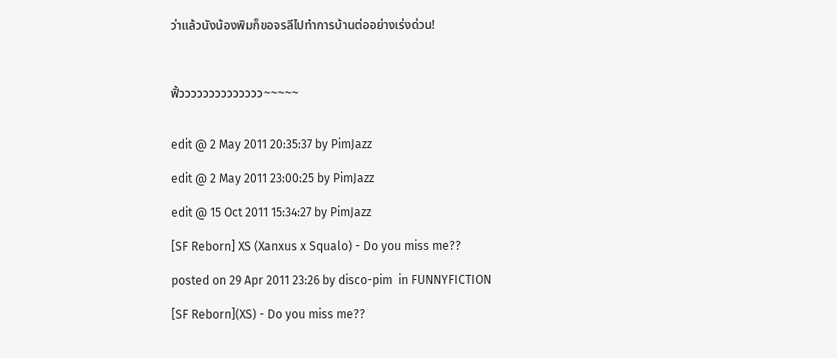ว่าแล้วนังน้องพิมก็ขอจรลีไปทำการบ้านต่ออย่างเร่งด่วน!



ฟิ้วววววววววววววว~~~~~


edit @ 2 May 2011 20:35:37 by PimJazz

edit @ 2 May 2011 23:00:25 by PimJazz

edit @ 15 Oct 2011 15:34:27 by PimJazz

[SF Reborn] XS (Xanxus x Squalo) - Do you miss me??

posted on 29 Apr 2011 23:26 by disco-pim  in FUNNYFICTION

[SF Reborn](XS) - Do you miss me??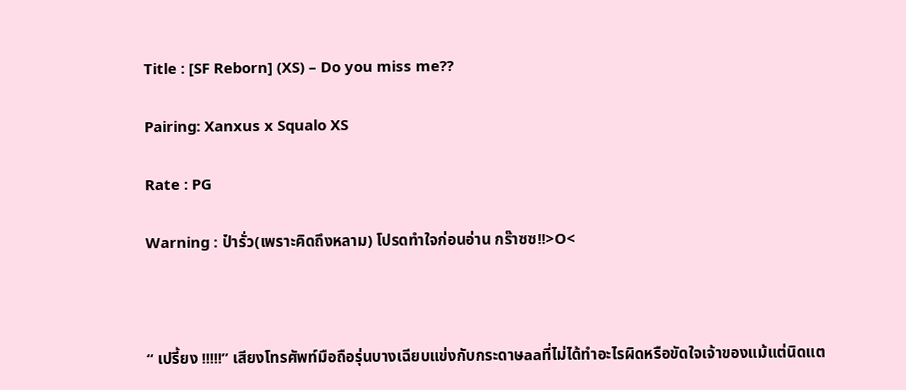Title : [SF Reborn] (XS) – Do you miss me??

Pairing: Xanxus x Squalo XS

Rate : PG

Warning : ป๋ารั่ว(เพราะคิดถึงหลาม) โปรดทำใจก่อนอ่าน กร๊าซซ!!>O<



“ เปรี้ยง !!!!!” เสียงโทรศัพท์มือถือรุ่นบางเฉียบแข่งกับกระดาษaaที่ไม่ได้ทำอะไรผิดหรือขัดใจเจ้าของแม้แต่นิดแต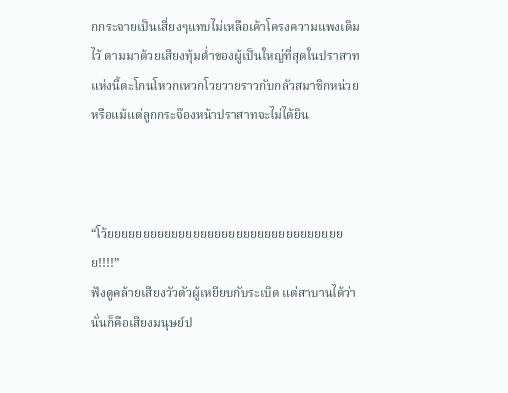กกระจายเป็นเสี่ยงๆแทบไม่เหลือเค้าโครงความแพงเดิมไว้ ตามมาด้วยเสียงทุ้มต่ำของผู้เป็นใหญ่ที่สุดในปราสาทแห่งนี้ตะโกนโหวกเหวกโวยวายราวกับกลัวสมาชิกหน่วยหรือแม้แต่ลูกกระจ๊องหน้าปราสาทจะไม่ได้ยิน



“โว้ยยยยยยยยยยยยยยยยยยยยยยยยยยยยยยยยยย!!!!”
ฟังดูคล้ายเสียงวัวตัวผู้เหยียบกับระเบิด แต่สาบานได้ว่านั่นก็คือเสียงมนุษย์ป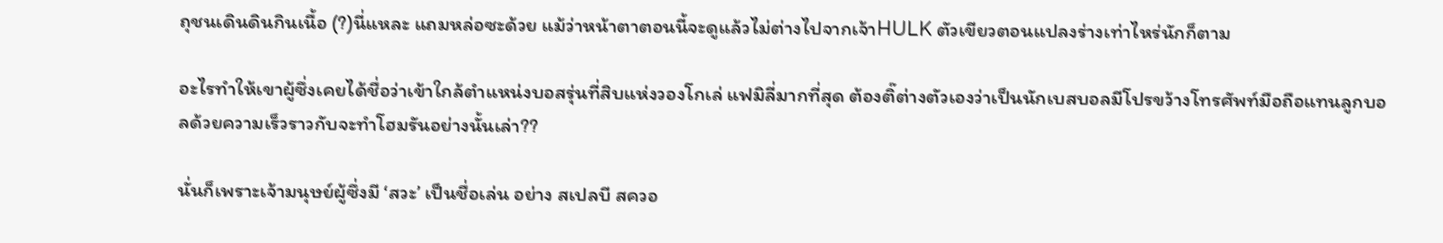ถุชนเดินดินกินเนื้อ (?)นี่แหละ แถมหล่อซะด้วย แม้ว่าหน้าตาตอนนี้จะดูแล้วไม่ต่างไปจากเจ้าHULK ตัวเขียวตอนแปลงร่างเท่าไหร่นักก็ตาม

อะไรทำให้เขาผู้ซึ่งเคยได้ชื่อว่าเข้าใกล้ตำแหน่งบอสรุ่นที่สิบแห่งวองโกเล่ แฟมิลี่มากที่สุด ต้องติ๊ต่างตัวเองว่าเป็นนักเบสบอลมีโปรขว้างโทรศัพท์มือถือแทนลูกบอลด้วยความเร็วราวกับจะทำโฮมรันอย่างนั้นเล่า??

นั่นก็เพราะเจ้ามนุษย์ผู้ซึ่งมี ‘สวะ’ เป็นชื่อเล่น อย่าง สเปลบี สควอ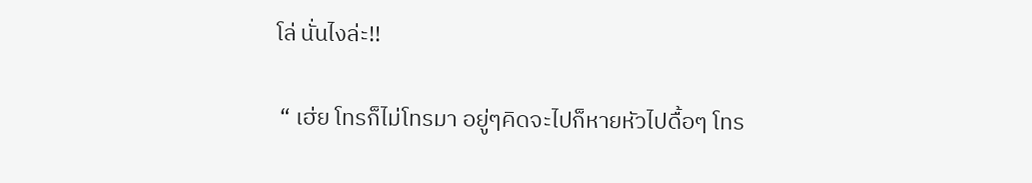โล่ นั่นไงล่ะ!!

 “ เฮ่ย โทรก็ไม่โทรมา อยู่ๆคิดจะไปก็หายหัวไปดื้อๆ โทร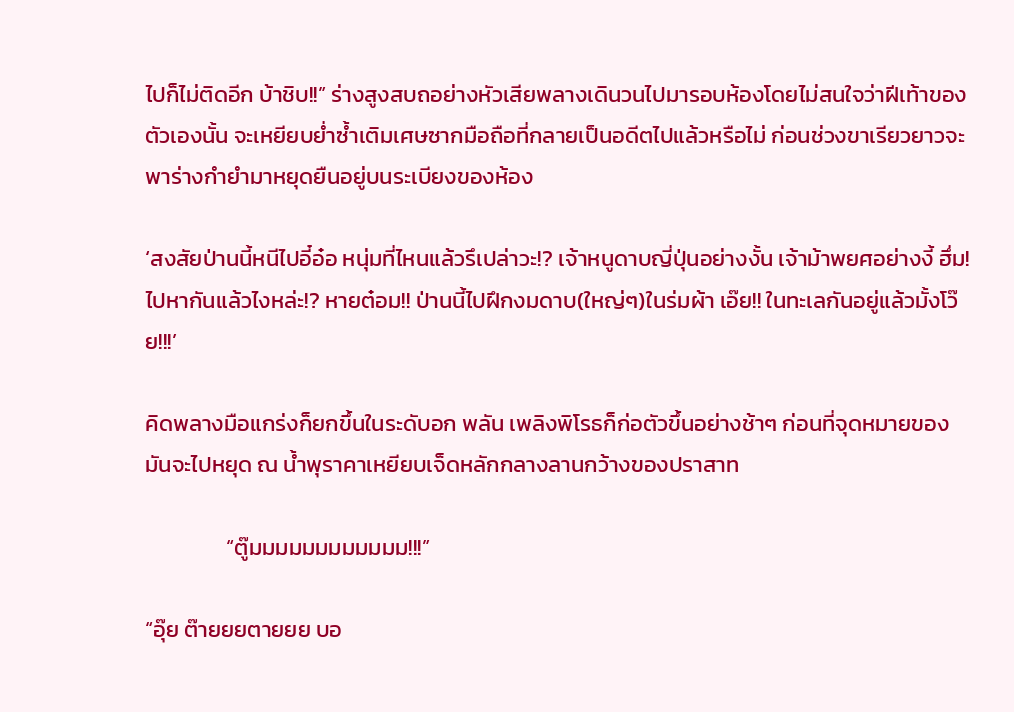ไปก็ไม่ติดอีก บ้าชิบ!!” ร่างสูงสบถอย่างหัวเสียพลางเดินวนไปมารอบห้องโดยไม่สนใจว่าฝีเท้าของตัวเองนั้น จะเหยียบย่ำซ้ำเติมเศษซากมือถือที่กลายเป็นอดีตไปแล้วหรือไม่ ก่อนช่วงขาเรียวยาวจะพาร่างกำยำมาหยุดยืนอยู่บนระเบียงของห้อง

‘สงสัยป่านนี้หนีไปอี๋อ๋อ หนุ่มที่ไหนแล้วรึเปล่าวะ!? เจ้าหนูดาบญี่ปุ่นอย่างงั้น เจ้าม้าพยศอย่างงี้ ฮึ่ม! ไปหากันแล้วไงหล่ะ!? หายต๋อม!! ป่านนี้ไปฝึกงมดาบ(ใหญ่ๆ)ในร่มผ้า เอ๊ย!! ในทะเลกันอยู่แล้วมั้งโว๊ย!!!’

คิดพลางมือแกร่งก็ยกขึ้นในระดับอก พลัน เพลิงพิโรธก็ก่อตัวขึ้นอย่างช้าๆ ก่อนที่จุดหมายของมันจะไปหยุด ณ น้ำพุราคาเหยียบเจ็ดหลักกลางลานกว้างของปราสาท

                “ตู๊มมมมมมมมมมมม!!!”

“อุ๊ย ต๊ายยยตายยย บอ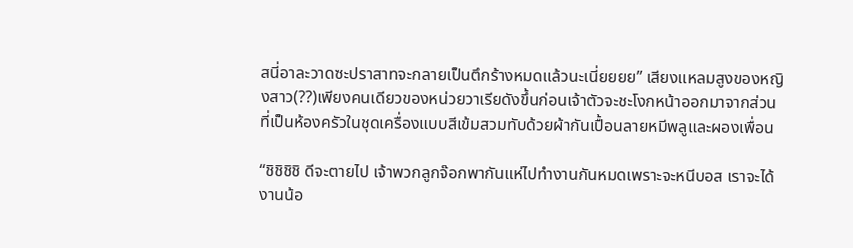สนี่อาละวาดซะปราสาทจะกลายเป็นตึกร้างหมดแล้วนะเนี่ยยยย” เสียงแหลมสูงของหญิงสาว(??)เพียงคนเดียวของหน่วยวาเรียดังขึ้นก่อนเจ้าตัวจะชะโงกหน้าออกมาจากส่วนที่เป็นห้องครัวในชุดเครื่องแบบสีเข้มสวมทับด้วยผ้ากันเปื้อนลายหมีพลูและผองเพื่อน

“ชิชิชิชิ ดีจะตายไป เจ้าพวกลูกจ๊อกพากันแห่ไปทำงานกันหมดเพราะจะหนีบอส เราจะได้งานน้อ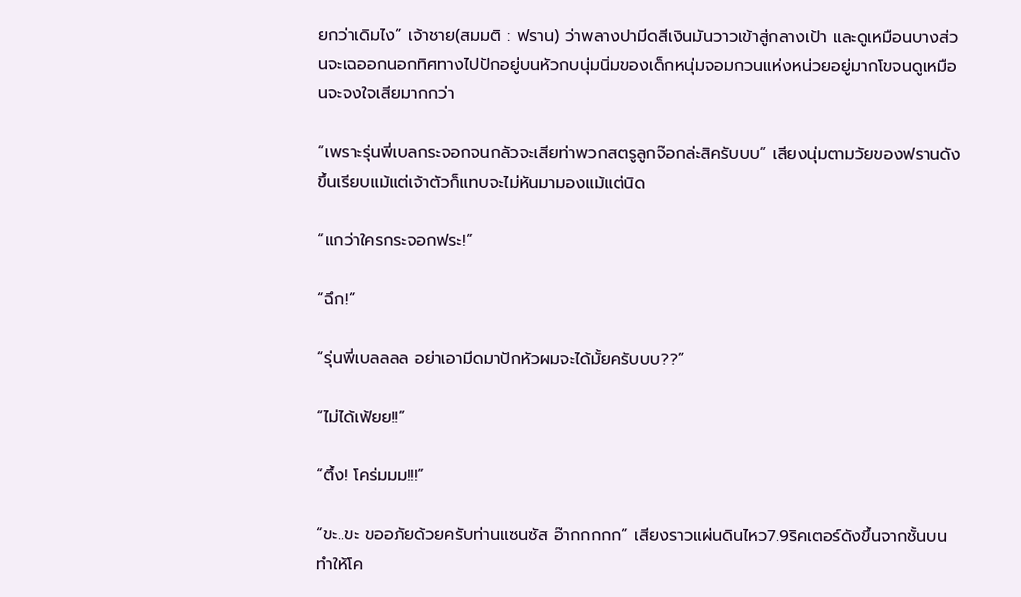ยกว่าเดิมไง” เจ้าชาย(สมมติ : ฟราน) ว่าพลางปามีดสีเงินมันวาวเข้าสู่กลางเป้า และดูเหมือนบางส่วนจะเฉออกนอกทิศทางไปปักอยู่บนหัวกบนุ่มนิ่มของเด็กหนุ่มจอมกวนแห่งหน่วยอยู่มากโขจนดูเหมือนจะจงใจเสียมากกว่า

“เพราะรุ่นพี่เบลกระจอกจนกลัวจะเสียท่าพวกสตรูลูกจ๊อกล่ะสิครับบบ” เสียงนุ่มตามวัยของฟรานดังขึ้นเรียบแม้แต่เจ้าตัวก็แทบจะไม่หันมามองแม้แต่นิด

“แกว่าใครกระจอกฟระ!”

“ฉึก!”

“รุ่นพี่เบลลลล อย่าเอามีดมาปักหัวผมจะได้มั้ยครับบบ??”

“ไม่ได้เฟ้ยย!!”

“ตึ้ง! โคร่มมม!!!”

“ขะ..ขะ ขออภัยด้วยครับท่านแซนซัส อ๊ากกกกก” เสียงราวแผ่นดินไหว7.9ริคเตอร์ดังขึ้นจากชั้นบน ทำให้โค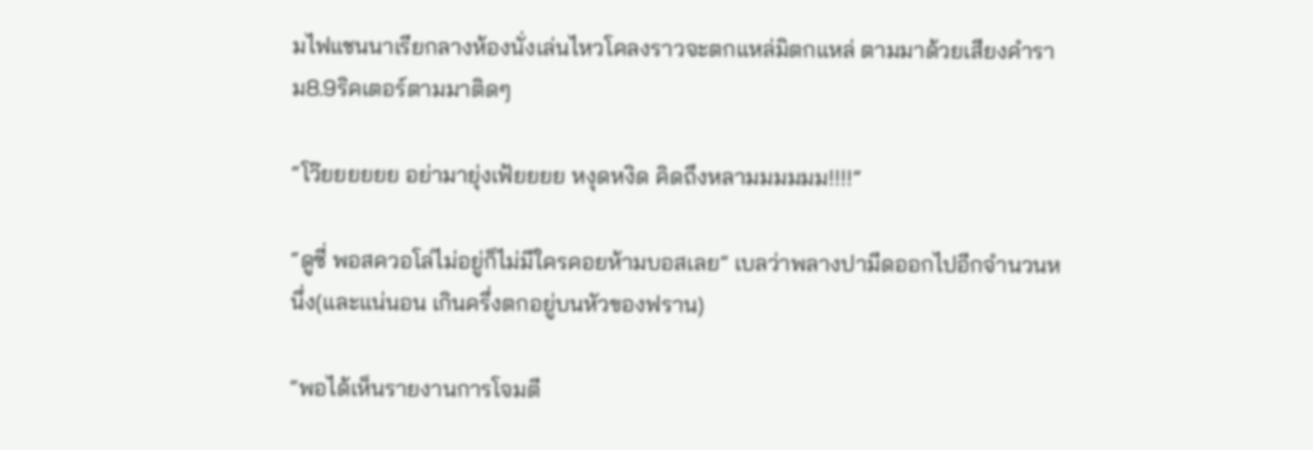มไฟแชนนาเรียกลางห้องนั่งเล่นไหวโคลงราวจะตกแหล่มิตกแหล่ ตามมาด้วยเสียงคำราม8.9ริคเตอร์ตามมาติดๆ

“โว๊ยยยยยย อย่ามายุ่งเฟ้ยยยย หงุดหงิด คิดถึงหลามมมมมม!!!!”

“ดูซี่ พอสควอโล่ไม่อยู่ก็ไม่มีใครคอยห้ามบอสเลย” เบลว่าพลางปามีดออกไปอีกจำนวนหนึ่ง(และแน่นอน เกินครึ่งตกอยู่บนหัวของฟราน)

“พอได้เห็นรายงานการโจมตี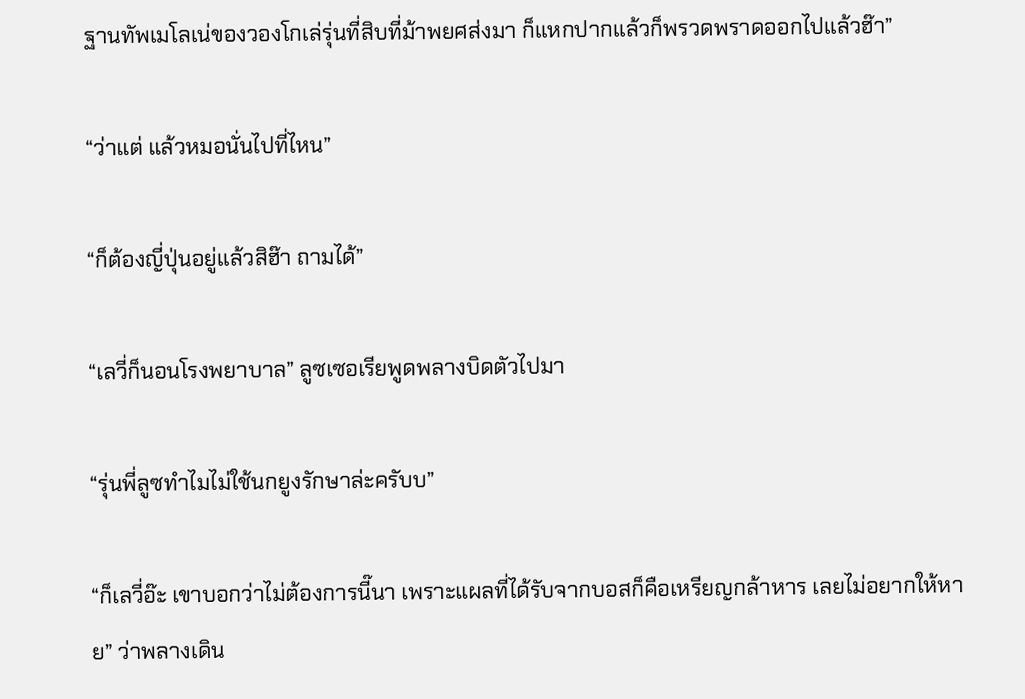ฐานทัพเมโลเน่ของวองโกเล่รุ่นที่สิบที่ม้าพยศส่งมา ก็แหกปากแล้วก็พรวดพราดออกไปแล้วฮ๊า”

“ว่าแต่ แล้วหมอนั่นไปที่ไหน”

“ก็ต้องญี่ปุ่นอยู่แล้วสิฮ๊า ถามได้”

“เลวี่ก็นอนโรงพยาบาล” ลูซเซอเรียพูดพลางบิดตัวไปมา

“รุ่นพี่ลูซทำไมไม่ใช้นกยูงรักษาล่ะครับบ”

“ก็เลวี่อ๊ะ เขาบอกว่าไม่ต้องการนี๊นา เพราะแผลที่ได้รับจากบอสก็คือเหรียญกล้าหาร เลยไม่อยากให้หาย” ว่าพลางเดิน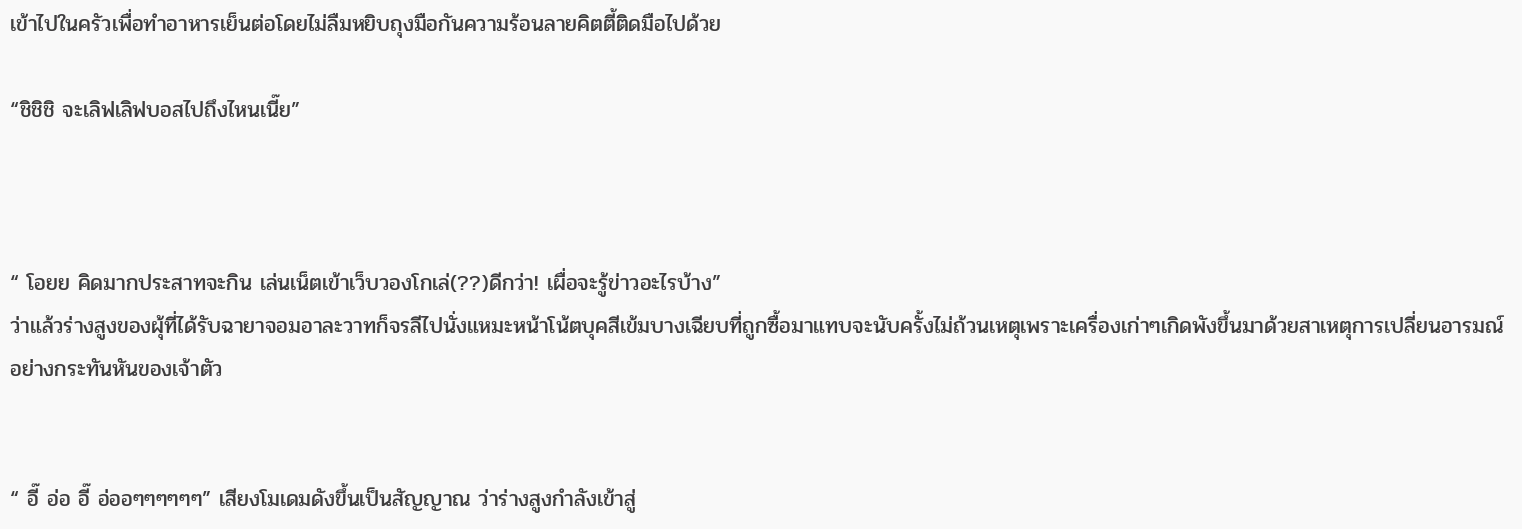เข้าไปในครัวเพื่อทำอาหารเย็นต่อโดยไม่ลืมหยิบถุงมือกันความร้อนลายคิตตี้ติดมือไปด้วย

“ชิชิชิ จะเลิฟเลิฟบอสไปถึงไหนเนี๊ย”



“ โอยย คิดมากประสาทจะกิน เล่นเน็ตเข้าเว็บวองโกเล่(??)ดีกว่า! เผื่อจะรู้ข่าวอะไรบ้าง”
ว่าแล้วร่างสูงของผุ้ที่ได้รับฉายาจอมอาละวาทก็จรลีไปนั่งแหมะหน้าโน้ตบุคสีเข้มบางเฉียบที่ถูกซื้อมาแทบจะนับครั้งไม่ถ้วนเหตุเพราะเครื่องเก่าๆเกิดพังขึ้นมาด้วยสาเหตุการเปลี่ยนอารมณ์อย่างกระทันหันของเจ้าตัว


“ อี๊ อ่อ อี๊ อ่ออๆๆๆๆๆๆ” เสียงโมเดมดังขึ้นเป็นสัญญาณ ว่าร่างสูงกำลังเข้าสู่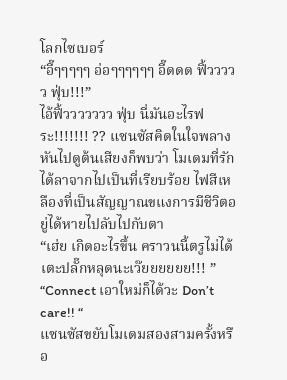โลกไซเบอร์
“อี๊ๆๆๆๆๆ อ่อๆๆๆๆๆๆ อี๊ดดด ฟิ้ววววว ฟุ่บ!!!”
ไอ้ฟิ้ววววววว ฟุ่บ นี่มันอะไรฟระ!!!!!!! ?? แซนซัสคิดในใจพลางหันไปดูต้นเสียงก็พบว่า โมเดมที่รัก ได้ลาจากไปเป็นที่เรียบร้อย ไฟสีเหลืองที่เป็นสัญญาณขแงการมีชีวิตอยู่ได้หายไปลับไปกับตา
“เฮ่ย เกิดอะไรขึ้น คราวนนี้ตรูไม่ได้เตะปลั๊กหลุดนะเว๊ยยยยยย!!! ”
“Connect เอาใหม่ก็ได้วะ Don’t care!! “
แซนซัสขยับโมเดมสองสามครั้งหรือ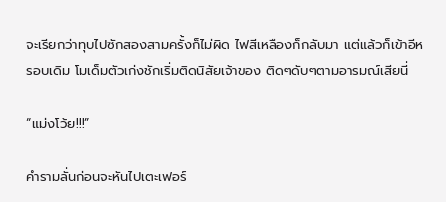จะเรียกว่าทุบไปซักสองสามครั้งก็ไม่ผิด ไฟสีเหลืองก็กลับมา แต่แล้วก็เข้าอีหรอบเดิม โมเด็มตัวเก่งชักเริ่มติดนิสัยเจ้าของ ติดๆดับๆตามอารมณ์เสียนี่

“แม่งโว้ย!!!”

คำรามลั่นก่อนจะหันไปเตะเฟอร์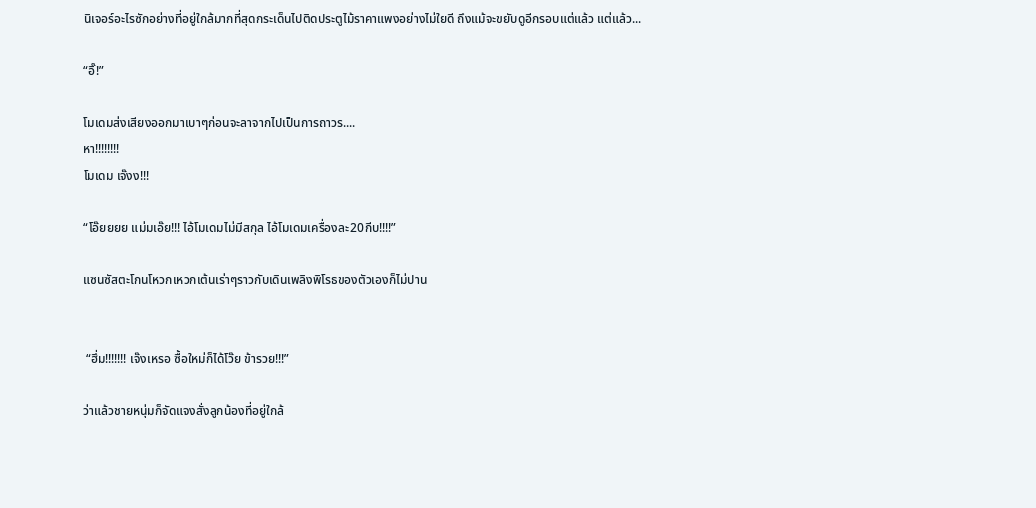นิเจอร์อะไรซักอย่างที่อยู่ใกล้มากที่สุดกระเด็นไปติดประตูไม้ราคาแพงอย่างไม่ใยดี ถึงแม้จะขยับดูอีกรอบแต่แล้ว แต่แล้ว...

“อิ๊!”

โมเดมส่งเสียงออกมาเบาๆก่อนจะลาจากไปเป็นการถาวร....
หา!!!!!!!!
โมเดม เจ๊งง!!!

“โอ๊ยยยย แม่มเอ๊ย!!! ไอ้โมเดมไม่มีสกุล ไอ้โมเดมเครื่องละ20กีบ!!!!”

แซนซัสตะโกนโหวกเหวกเต้นเร่าๆราวกับเดินเพลิงพิโรธของตัวเองก็ไม่ปาน


 “ฮึ่ม!!!!!!! เจ๊งเหรอ ซื้อใหม่ก็ได้โว๊ย ข้ารวย!!!”

ว่าแล้วชายหนุ่มก็จัดแจงสั่งลูกน้องที่อยู่ใกล้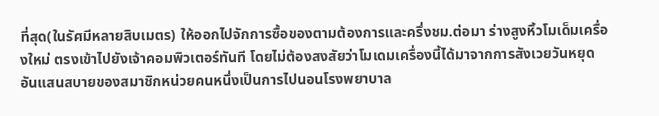ที่สุด(ในรัศมีหลายสิบเมตร) ให้ออกไปจักการซื้อของตามต้องการและครึ่งชม.ต่อมา ร่างสูงหิ้วโมเด็มเครื่องใหม่ ตรงเข้าไปยังเจ้าคอมพิวเตอร์ทันที โดยไม่ต้องสงสัยว่าโมเดมเครื่องนี้ได้มาจากการสังเวยวันหยุดอันแสนสบายของสมาชิกหน่วยคนหนึ่งเป็นการไปนอนโรงพยาบาล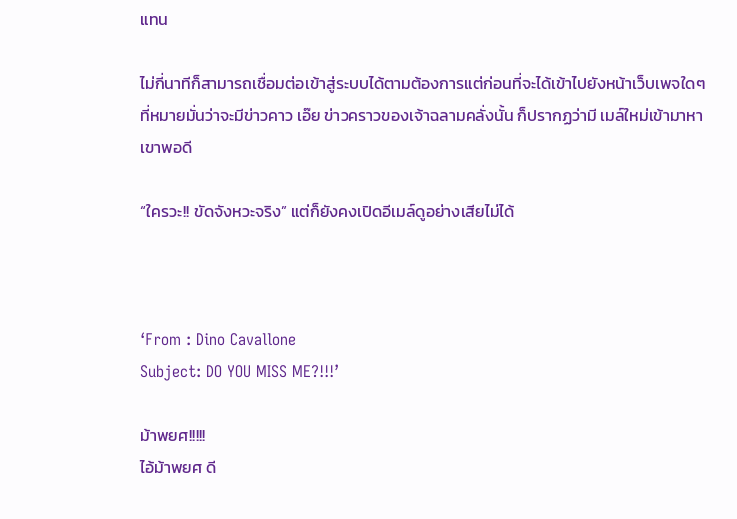แทน

ไม่กี่นาทีก็สามารถเชื่อมต่อเข้าสู่ระบบได้ตามต้องการแต่ก่อนที่จะได้เข้าไปยังหน้าเว็บเพจใดๆ ที่หมายมั่นว่าจะมีข่าวคาว เอ๊ย ข่าวคราวของเจ้าฉลามคลั่งนั้น ก็ปรากฏว่ามี เมล์ใหม่เข้ามาหาเขาพอดี

“ใครวะ!! ขัดจังหวะจริง” แต่ก็ยังคงเปิดอีเมล์ดูอย่างเสียไม่ได้



‘From : Dino Cavallone
Subject: DO YOU MISS ME?!!!’

ม้าพยศ!!!!!
ไอ้ม้าพยศ ดี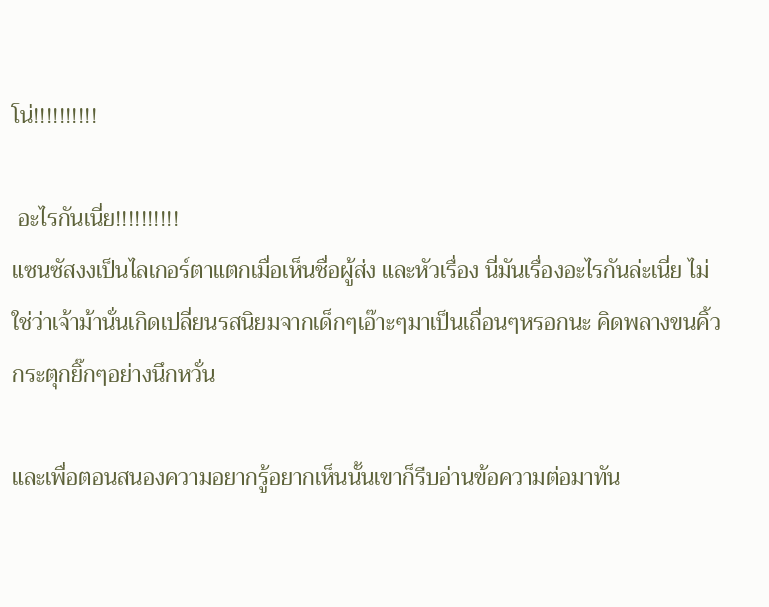โน่!!!!!!!!!!

 อะไรกันเนี่ย!!!!!!!!!!
แซนซัสงงเป็นไลเกอร์ตาแตกเมื่อเห็นชื่อผู้ส่ง และหัวเรื่อง นี่มันเรื่องอะไรกันล่ะเนี่ย ไม่ใช่ว่าเจ้าม้านั่นเกิดเปลี่ยนรสนิยมจากเด็กๆเอ๊าะๆมาเป็นเถื่อนๆหรอกนะ คิดพลางขนคิ้วกระตุกยิ๊กๆอย่างนึกหวั่น

และเพื่อตอนสนองความอยากรู้อยากเห็นนั้นเขาก็รีบอ่านข้อความต่อมาทัน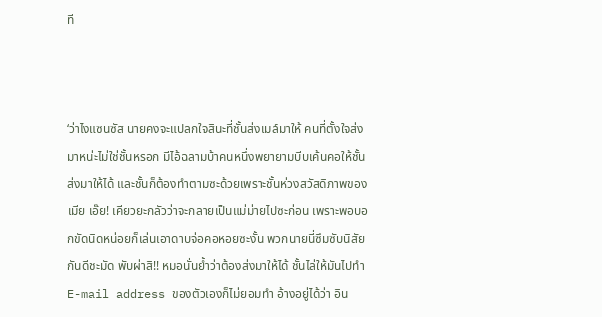ที



‘ว่าไงแซนซัส นายคงจะแปลกใจสินะที่ชั้นส่งเมล์มาให้ คนที่ตั้งใจส่งมาหน่ะไม่ใช่ชั้นหรอก มีไอ้ฉลามบ้าคนหนึ่งพยายามบีบเค้นคอให้ชั้นส่งมาให้ได้ และชั้นก็ต้องทำตามซะด้วยเพราะชั้นห่วงสวัสดิภาพของเมีย เอ๊ย! เคียวยะกลัวว่าจะกลายเป็นแม่ม่ายไปซะก่อน เพราะพอบอกขัดนิดหน่อยก็เล่นเอาดาบจ่อคอหอยซะงั้น พวกนายนี่ซึมซับนิสัยกันดีชะมัด พับผ่าสิ!! หมอนั่นย้ำว่าต้องส่งมาให้ได้ ชั้นไล่ให้มันไปทำE-mail address ของตัวเองก็ไม่ยอมทำ อ้างอยู่ได้ว่า อิน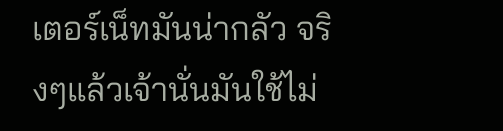เตอร์เน็ทมันน่ากลัว จริงๆแล้วเจ้านั่นมันใช้ไม่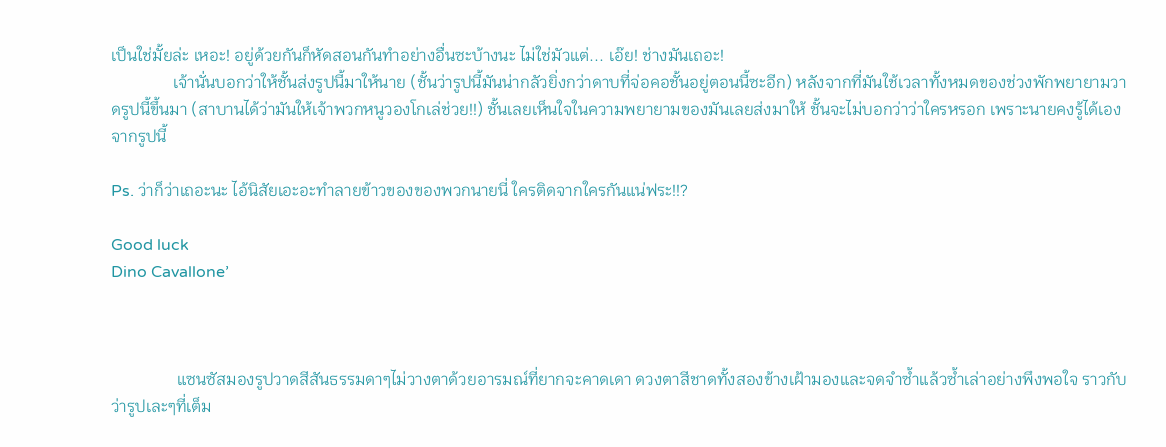เป็นใช่มั้ยล่ะ เหอะ! อยู่ด้วยกันก็หัดสอนกันทำอย่างอื่นซะบ้างนะ ไม่ใช่มัวแต่... เอ๊ย! ช่างมันเถอะ!
               เจ้านั่นบอกว่าให้ชั้นส่งรูปนี้มาให้นาย (ชั้นว่ารูปนี้มันน่ากลัวยิ่งกว่าดาบที่จ่อคอชั้นอยู่ตอนนี้ซะอีก) หลังจากที่มันใช้เวลาทั้งหมดของช่วงพักพยายามวาดรูปนี้ขึ้นมา (สาบานได้ว่ามันให้เจ้าพวกหนูวองโกเล่ช่วย!!) ชั้นเลยเห็นใจในความพยายามของมันเลยส่งมาให้ ชั้นจะไม่บอกว่าว่าใครหรอก เพราะนายคงรู้ได้เองจากรูปนี้

Ps. ว่าก็ว่าเถอะนะ ไอ้นิสัยเอะอะทำลายข้าวของของพวกนายนี่ ใครติดจากใครกันแน่ฟระ!!?

Good luck
Dino Cavallone’



                แซนซัสมองรูปวาดสีสันธรรมดาๆไม่วางตาด้วยอารมณ์ที่ยากจะคาดเดา ดวงตาสีชาดทั้งสองข้างเฝ้ามองและจดจำซ้ำแล้วซ้ำเล่าอย่างพึงพอใจ ราวกับว่ารูปเละๆที่เต็ม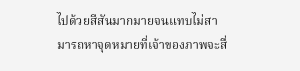ไปด้วยสีสันมากมายจนแทบไม่สามารถหาจุดหมายที่เจ้าของภาพจะสื่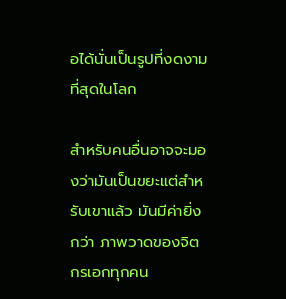อได้นั่นเป็นรูปที่งดงามที่สุดในโลก

สำหรับคนอื่นอาจจะมองว่ามันเป็นขยะแต่สำหรับเขาแล้ว มันมีค่ายิ่งกว่า ภาพวาดของจิตกรเอกทุกคน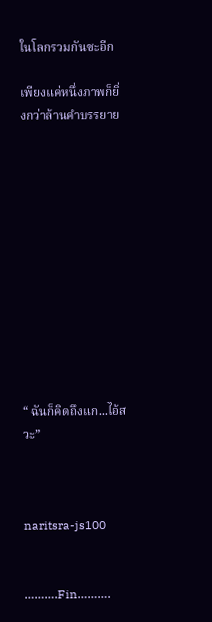ในโลกรวมกันซะอีก

เพียงแค่หนึ่งภาพก็ยิ่งกว่าล้านคำบรรยาย












“ ฉันก็คิดถึงแก...ไอ้สวะ”



naritsra-js100


……….Fin……….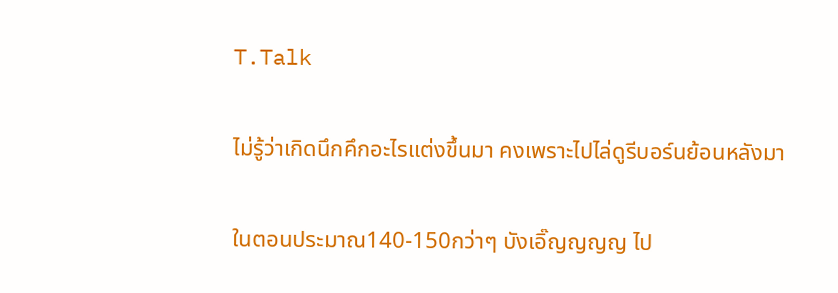T.Talk

ไม่รู้ว่าเกิดนึกคึกอะไรแต่งขึ้นมา คงเพราะไปไล่ดูรีบอร์นย้อนหลังมา

ในตอนประมาณ140-150กว่าๆ บังเอิ๊ญญญญ ไป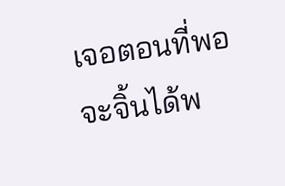เจอตอนที่พอจะจิ้นได้พ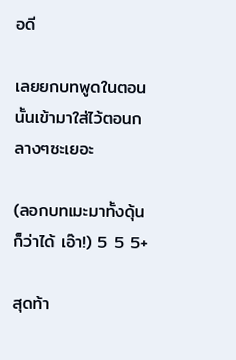อดี

เลยยกบทพูดในตอนนั้นเข้ามาใส่ไว้ตอนกลางๆซะเยอะ

(ลอกบทเมะมาทั้งดุ้นก็ว่าได้ เอ๊า!) 5 5 5+

สุดท้า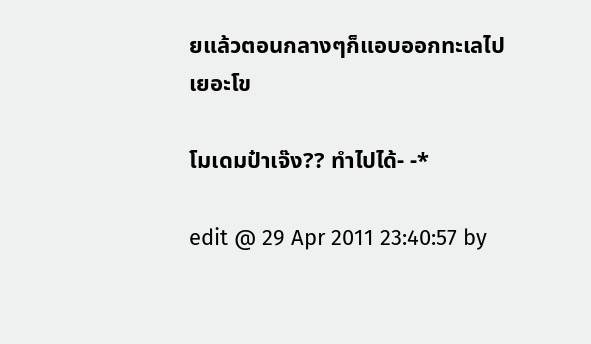ยแล้วตอนกลางๆก็แอบออกทะเลไปเยอะโข

โมเดมป๋าเจ๊ง?? ทำไปได้- -*

edit @ 29 Apr 2011 23:40:57 by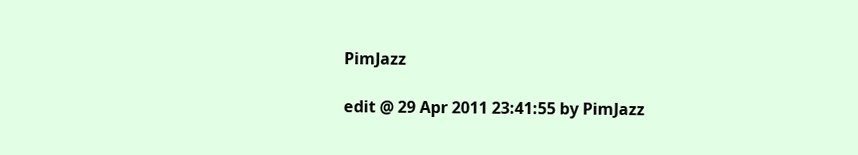PimJazz

edit @ 29 Apr 2011 23:41:55 by PimJazz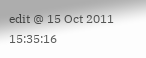edit @ 15 Oct 2011 15:35:16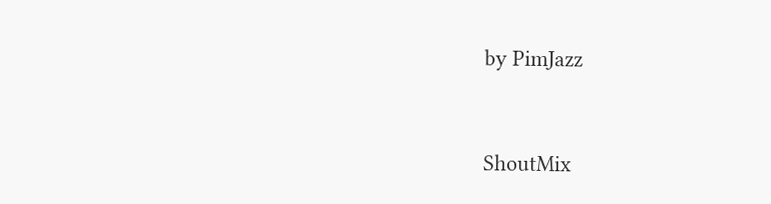by PimJazz


ShoutMix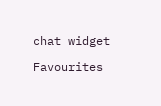chat widget

Favourites